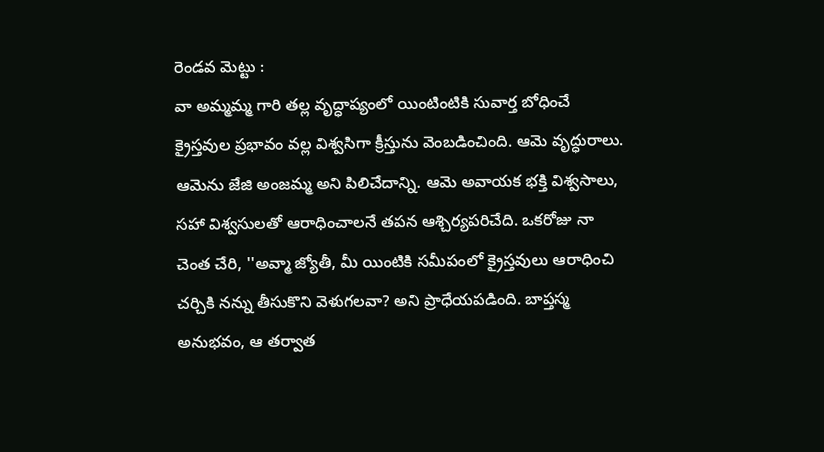రెండవ మెట్టు :
వా అమ్మమ్మ గారి తల్ల వృద్ధాప్యంలో యింటింటికి సువార్త బోధించే క్రైస్తవుల ప్రభావం వల్ల విశ్వసిగా క్రీస్తును వెంబడించింది. ఆమె వృద్ధురాలు. ఆమెను జేజి అంజమ్మ అని పిలిచేదాన్ని. ఆమె అవాయక భక్తి విశ్వసాలు, సహా విశ్వసులతో ఆరాధించాలనే తపన ఆశ్చిర్యపరిచేది. ఒకరోజు నా చెంత చేరి, ''అవ్మా జ్యోతీ, మీ యింటికి సమీపంలో క్రైస్తవులు ఆరాధించి చర్చికి నన్ను తీసుకొని వెళుగలవా? అని ప్రాధేయపడింది. బాప్తస్మ అనుభవం, ఆ తర్వాత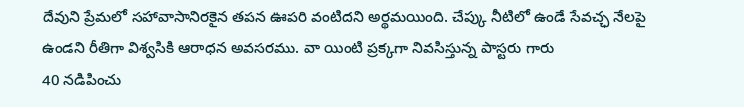దేవుని ప్రేమలో సహావాసానిరకైన తపన ఊపరి వంటిదని అర్థమయింది. చేప్కు నీటిలో ఉండే సేవచ్ఛ నేలపై ఉండని రీతిగా విశ్వసికి ఆరాధన అవసరము. వా యింటి ప్రక్కగా నివసిస్తున్న పాస్టరు గారు
40 నడిపించు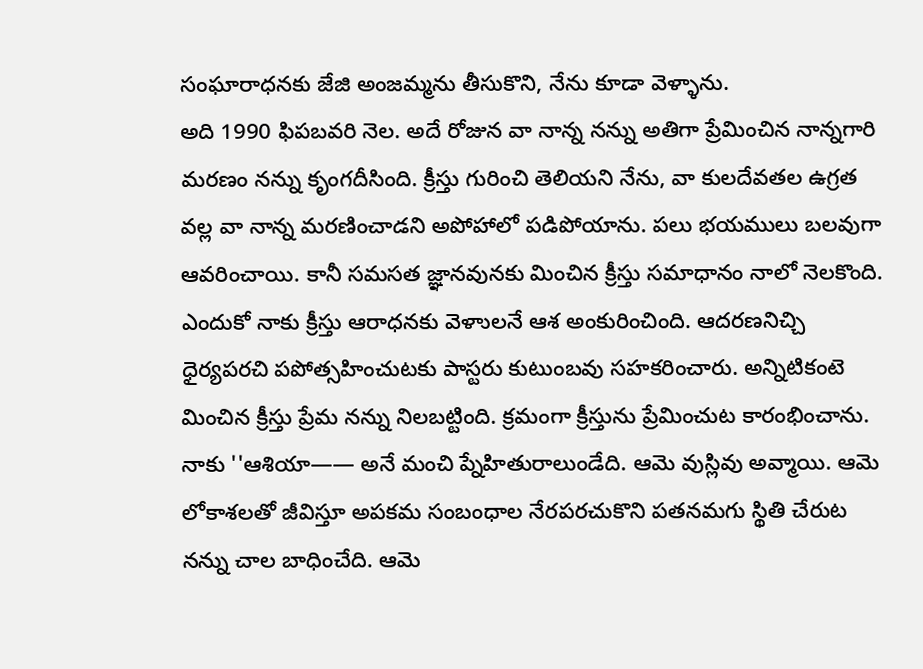సంఘారాధనకు జేజి అంజమ్మను తీసుకొని, నేను కూడా వెళ్ళాను.
అది 1990 ఫిపబవరి నెల. అదే రోజున వా నాన్న నన్ను అతిగా ప్రేమించిన నాన్నగారి మరణం నన్ను కృంగదీసింది. క్రీస్తు గురించి తెలియని నేను, వా కులదేవతల ఉగ్రత వల్ల వా నాన్న మరణించాడని అపోహాలో పడిపోయాను. పలు భయములు బలవుగా ఆవరించాయి. కానీ సమసత జ్ఞానవునకు మించిన క్రీస్తు సమాధానం నాలో నెలకొంది. ఎందుకో నాకు క్రీస్తు ఆరాధనకు వెళాులనే ఆశ అంకురించింది. ఆదరణనిచ్చి ధైర్యపరచి పపోత్సహించుటకు పాస్టరు కుటుంబవు సహకరించారు. అన్నిటికంటె మించిన క్రీస్తు ప్రేమ నన్ను నిలబట్టింది. క్రమంగా క్రీస్తును ప్రేమించుట కారంభించాను. నాకు ''ఆశియా—— అనే మంచి ప్నేహితురాలుండేది. ఆమె వుస్లివు అవ్మాయి. ఆమె లోకాశలతో జీవిస్తూ అపకమ సంబంధాల నేరపరచుకొని పతనమగు స్థితి చేరుట నన్ను చాల బాధించేది. ఆమె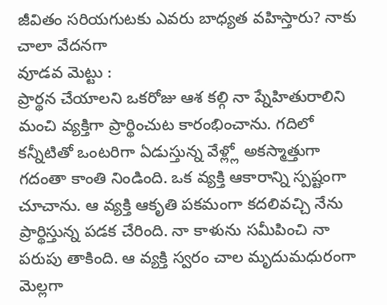జీవితం సరియగుటకు ఎవరు బాధ్యత వహిస్తారు? నాకు చాలా వేదనగా
వూడవ మెట్టు :
ప్రార్థన చేయాలని ఒకరోజు ఆశ కల్గి నా ప్నేహితురాలిని మంచి వ్యక్తిగా ప్రార్థించుట కారంభించాను. గదిలో కన్నీటితో ఒంటరిగా ఏడుస్తున్న వేళ్ల్లో అకస్మాత్తుగా గదంతా కాంతి నిండింది. ఒక వ్యక్తి ఆకారాన్ని స్పష్టంగా చూచాను. ఆ వ్యక్తి ఆకృతి పకమంగా కదలివచ్చి నేను ప్రార్థిస్తున్న పడక చేరింది. నా కాళును సమీపించి నా పరుపు తాకింది. ఆ వ్యక్తి స్వరం చాల మృదుమధురంగా మెల్లగా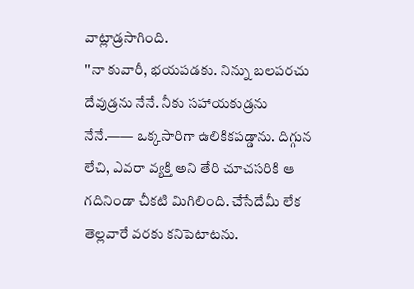వాట్లాడ్రసాగింది.
''నా కువారీ, భయపడకు. నిన్ను బలపరచు దేవుడ్రను నేనే. నీకు సహాయకుడ్రను నేనే.—— ఒక్కసారిగా ఉలికికపడ్డాను. దిగ్గున లేచి, ఎవరా వ్యక్తి అని తేరి చూచసరికి ఆ గదినిండా చీకటి మిగిలింది. చేసేదేమీ లేక తెల్లవారే వరకు కనిపెటాటను.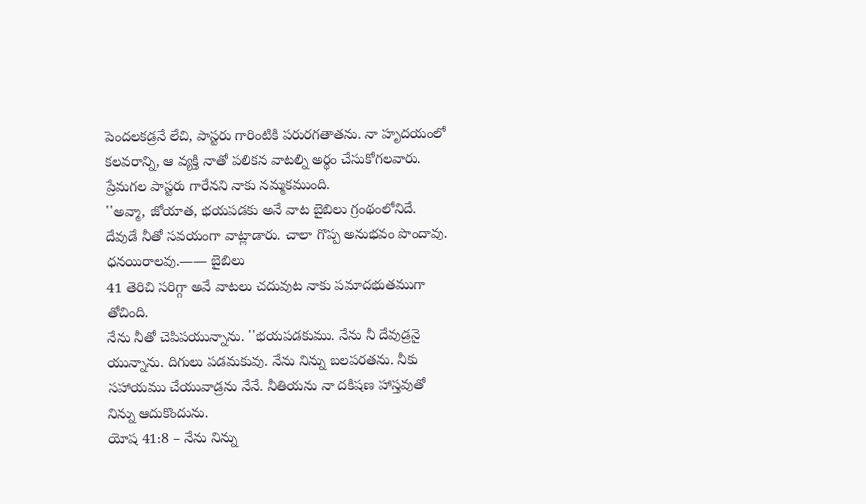పెందలకడ్రనే లేచి, పాస్టరు గారింటికి పరురగతాతను. నా హృదయంలో కలవరాన్ని, ఆ వ్యక్తి నాతో పలికన వాటల్ని అర్థం చేసుకోగలవారు. ప్రేమగల పాస్టరు గారేనని నాకు నమ్మకముంది.
''అవ్మా, జోయాత, భయపడకు అనే వాట బైబిలు గ్రంథంలోనిదే. దేవుడే నీతో సవయంగా వాట్లాడారు. చాలా గొప్ప అనుభవం పొందావు. ధనయిరాలవు.—— బైబిలు
41 తెరిచి సరిగ్గా అవే వాటలు చదువుట నాకు పమాదభుతముగా తోచింది.
నేను నీతో చెపిపయున్నాను. ''భయపడకుము. నేను నీ దేవుడ్రనై యున్నాను. దిగులు పడమకువు. నేను నిన్ను బలపరతను. నీకు సహాయము చేయువాడ్రను నేనే. నీతియను నా దకిషణ హాస్తవుతో నిన్ను ఆదుకొందును.
యోష 41:8 – నేను నిన్ను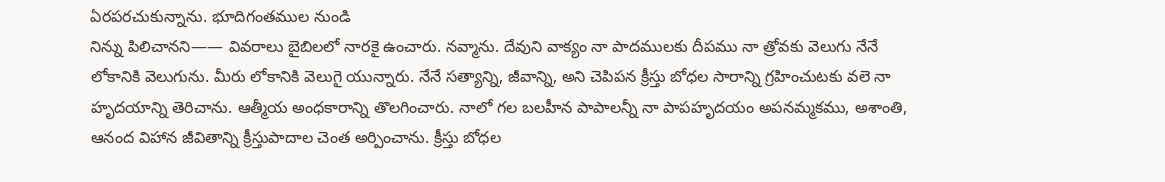ఏరపరచుకున్నాను. భూదిగంతముల నుండి
నిన్ను పిలిచానని—— వివరాలు బైబిలలో నారకై ఉంచారు. నవ్మాను. దేవుని వాక్యం నా పాదములకు దీపము నా త్రోవకు వెలుగు నేనే లోకానికి వెలుగును. మీరు లోకానికి వెలుగై యున్నారు. నేనే సత్యాన్ని, జీవాన్ని, అని చెపిపన క్రీస్తు బోధల సారాన్ని గ్రహించుటకు వలె నా హృదయాన్ని తెరిచాను. ఆత్మీయ అంధకారాన్ని తొలగించారు. నాలో గల బలహీన పాపాలన్నీ నా పాపహృదయం అపనమ్మకము, అశాంతి, ఆనంద విహాన జీవితాన్ని క్రీస్తుపాదాల చెంత అర్పించాను. క్రీస్తు బోధల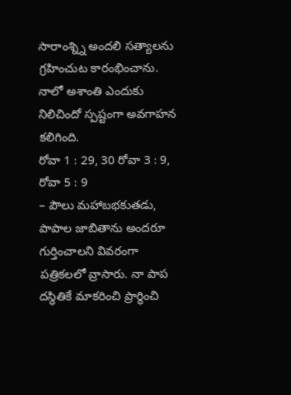సారాంశ్న్ని అందలి సత్యాలను గ్రహించుట కారంభించాను. నాలో అశాంతి ఎందుకు నిలిచిందో స్పష్టంగా అవగాహన కలిగింది.
రోవా 1 : 29, 30 రోవా 3 : 9, రోవా 5 : 9
– పౌలు మహాబభకుతడు, పాపాల జాబితాను అందరూ గుర్తించాలని వివరంగా పత్రికలలో వ్రాసారు. నా పాప దస్థితికే మాకరించి ప్రార్థించి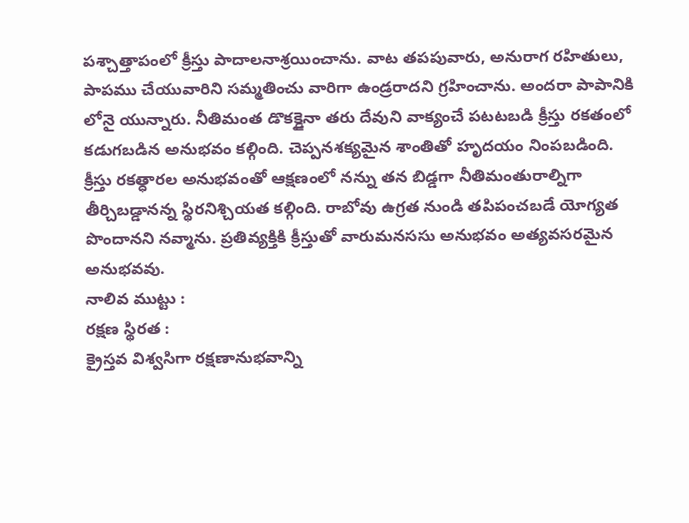పశ్చాత్తాపంలో క్రీస్తు పాదాలనాశ్రయించాను. వాట తపపువారు, అనురాగ రహితులు, పాపము చేయువారిని సమ్మతించు వారిగా ఉండ్రరాదని గ్రహించాను. అందరా పాపానికి లోనై యున్నారు. నీతిమంత డొకక్డైనా తరు దేవుని వాక్యంచే పటటబడి క్రీస్తు రకతంలో కడుగబడిన అనుభవం కల్గింది. చెప్పనశక్యమైన శాంతితో హృదయం నింపబడింది.
క్రీస్తు రకత్ధారల అనుభవంతో ఆక్షణంలో నన్ను తన బిడ్డగా నీతిమంతురాల్నిగా తీర్చిబడ్డానన్న స్థిరనిశ్చియత కల్గింది. రాబోవు ఉగ్రత నుండి తపిపంచబడే యోగ్యత పొందానని నవ్మాను. ప్రతివ్యక్తికి క్రీస్తుతో వారుమనససు అనుభవం అత్యవసరమైన అనుభవవు.
నాలివ ముట్టు :
రక్షణ స్థిరత :
క్రైస్తవ విశ్వసిగా రక్షణానుభవాన్ని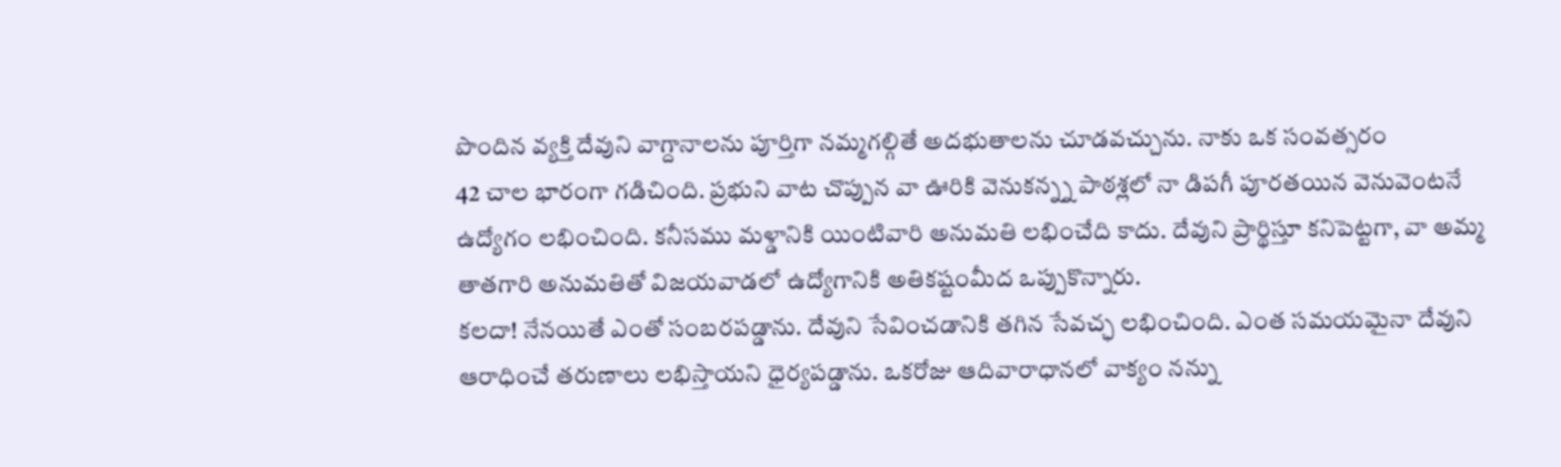పొందిన వ్యక్తి దేవుని వాగ్దానాలను పూర్తిగా నమ్మగల్గితే అదభుతాలను చూడవచ్చును. నాకు ఒక సంవత్సరం
42 చాల భారంగా గడిచింది. ప్రభుని వాట చొప్పున వా ఊరికి వెనుకన్న్న పాఠశ్లలో నా డిపగీ పూరతయిన వెనువెంటనే ఉద్యోగం లభించింది. కనీసము మళ్డానికి యింటివారి అనుమతి లభించేది కాదు. దేవుని ప్రార్థిస్తూ కనిపెట్టగా, వా అమ్మ తాతగారి అనుమతితో విజయవాడలో ఉద్యోగానికి అతికష్టంమీద ఒప్పుకొన్నారు.
కలదా! నేనయితే ఎంతో సంబరపడ్డాను. దేవుని సేవించడానికి తగిన సేవచ్ఛ లభించింది. ఎంత సమయమైనా దేవుని ఆరాధించే తరుణాలు లభిస్తాయని ధైర్యపడ్డాను. ఒకరోజు ఆదివారాధానలో వాక్యం నన్ను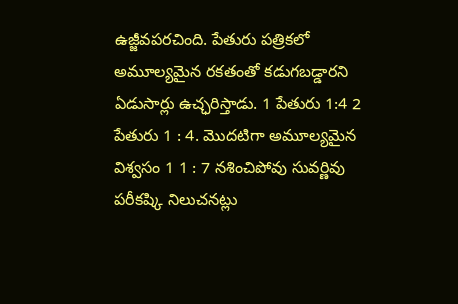ఉజ్జీవపరచింది. పేతురు పత్రికలో అమూల్యమైన రకతంతో కడుగబడ్డారని ఏడుసార్లు ఉచ్ఛరిస్తాడు. 1 పేతురు 1:4 2 పేతురు 1 : 4. మొదటిగా అమూల్యమైన విశ్వసం 1 1 : 7 నశించిపోవు సువర్ణివు పరీకష్కి నిలుచనట్లు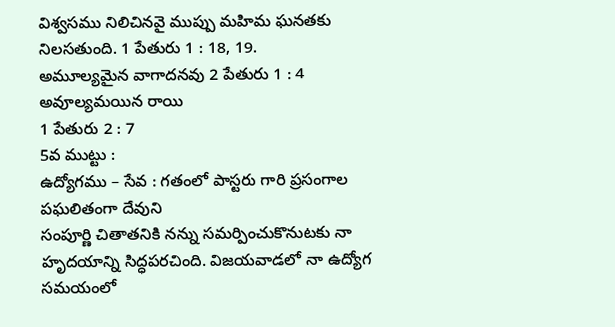విశ్వసము నిలిచినవై ముప్పు మహిమ ఘనతకు నిలసతుంది. 1 పేతురు 1 : 18, 19.
అమూల్యమైన వాగాదనవు 2 పేతురు 1 : 4 అవూల్యమయిన రాయి
1 పేతురు 2 : 7
5వ ముట్టు :
ఉద్యోగము – సేవ : గతంలో పాస్టరు గారి ప్రసంగాల పఘలితంగా దేవుని
సంపూర్ణి చితాతనికి నన్ను సమర్పించుకొనుటకు నా హృదయాన్ని సిద్ధపరచింది. విజయవాడలో నా ఉద్యోగ సమయంలో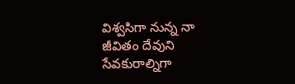విశ్వసిగా నున్న నా జీవితం దేవుని సేవకురాల్నిగా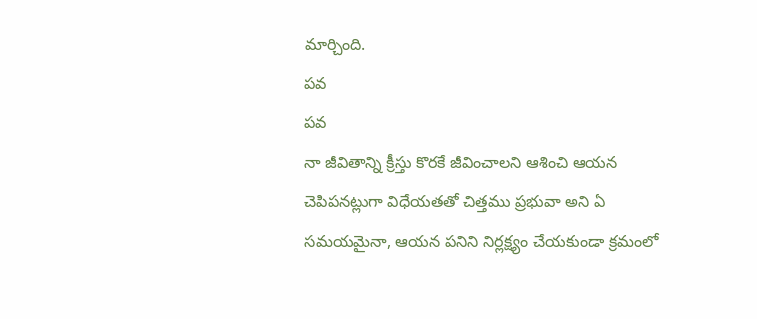మార్చింది.
పవ
పవ
నా జీవితాన్ని క్రీస్తు కొరకే జీవించాలని ఆశించి ఆయన చెపిపనట్లుగా విధేయతతో చిత్తము ప్రభువా అని ఏ సమయమైనా, ఆయన పనిని నిర్లక్ష్యం చేయకుండా క్రమంలో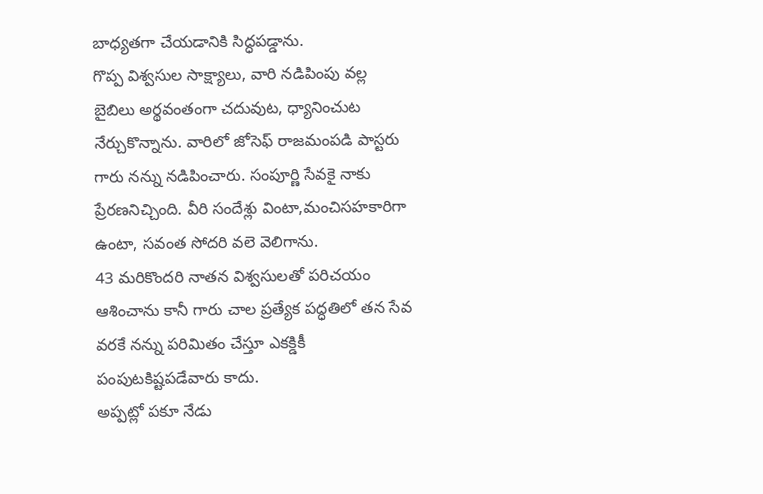బాధ్యతగా చేయడానికి సిద్ధపడ్డాను.
గొప్ప విశ్వసుల సాక్ష్యాలు, వారి నడిపింపు వల్ల బైబిలు అర్థవంతంగా చదువుట, ధ్యానించుట నేర్చుకొన్నాను. వారిలో జోసెఫ్ రాజమంపడి పాస్టరు గారు నన్ను నడిపించారు. సంపూర్ణి సేవకై నాకు ప్రేరణనిచ్చింది. వీరి సందేశ్లు వింటా,మంచిసహకారిగా ఉంటా, సవంత సోదరి వలె వెలిగాను.
43 మరికొందరి నాతన విశ్వసులతో పరిచయం ఆశించాను కానీ గారు చాల ప్రత్యేక పద్ధతిలో తన సేవ వరకే నన్ను పరిమితం చేస్తూ ఎకక్డికీ పంపుటకిష్టపడేవారు కాదు.
అప్పట్లో పకూ నేడు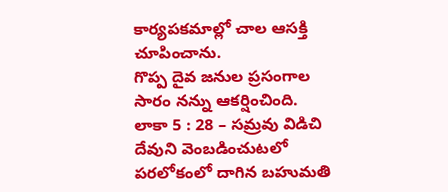కార్యపకమాల్లో చాల ఆసక్తి చూపించాను.
గొప్ప దైవ జనుల ప్రసంగాల సారం నన్ను ఆకర్షించింది.
లాకా 5 : 28 – సమ్రవు విడిచి దేవుని వెంబడించుటలో పరలోకంలో దాగిన బహుమతి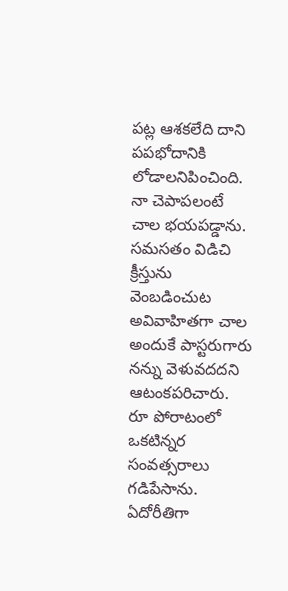పట్ల ఆశకలేది దాని పపభోదానికి లోడాలనిపించింది. నా చెపాపలంటే చాల భయపడ్డాను.
సమసతం విడిచి క్రీస్తును వెంబడించుట అవివాహితగా చాల అందుకే పాస్టరుగారు నన్ను వెళువదదని ఆటంకపరిచారు. రూ పోరాటంలో ఒకటిన్నర సంవత్సరాలు గడిపేసాను. ఏదోరీతిగా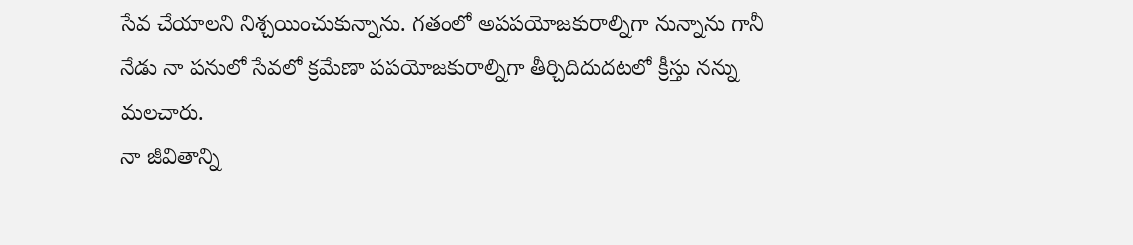సేవ చేయాలని నిశ్చయించుకున్నాను. గతంలో అపపయోజకురాల్నిగా నున్నాను గానీ నేడు నా పనులో సేవలో క్రమేణా పపయోజకురాల్నిగా తీర్చిదిదుదటలో క్రీస్తు నన్ను మలచారు.
నా జీవితాన్ని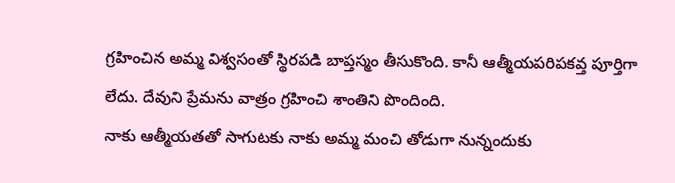గ్రహించిన అమ్మ విశ్వసంతో స్థిరపడి బాప్తస్మం తీసుకొంది. కానీ ఆత్మీయపరిపకవ్త పూర్తిగా లేదు. దేవుని ప్రేమను వాత్రం గ్రహించి శాంతిని పొందింది.
నాకు ఆత్మీయతతో సాగుటకు నాకు అమ్మ మంచి తోడుగా నున్నందుకు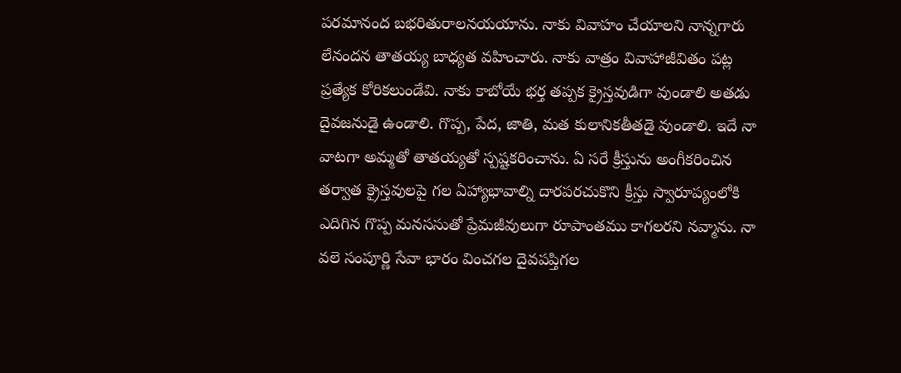పరమానంద బభరితురాలనయయాను. నాకు వివాహం చేయాలని నాన్నగారు లేనందన తాతయ్య బాధ్యత వహించారు. నాకు వాత్రం వివాహాజీవితం పట్ల ప్రత్యేక కోరికలుండేవి. నాకు కాబోయే భర్త తప్పక క్రైస్తవుడిగా వుండాలి అతడు దైవజనుడై ఉండాలి. గొప్ప, పేద, జాతి, మత కులానికతీతడై వుండాలి. ఇదే నా వాటగా అమ్మతో తాతయ్యతో స్పష్టకరించాను. ఏ సరే క్రీస్తును అంగీకరించిన తర్వాత క్రైస్తవులపై గల ఏహ్యాభావాల్ని దారపరచుకొని క్రీస్తు స్వారూప్యంలోకి ఎదిగిన గొప్ప మనససుతో ప్రేమజీవులుగా రూపాంతము కాగలరని నవ్మాను. నా వలె సంపూర్ణి సేవా భారం వించగల దైవపప్తిగల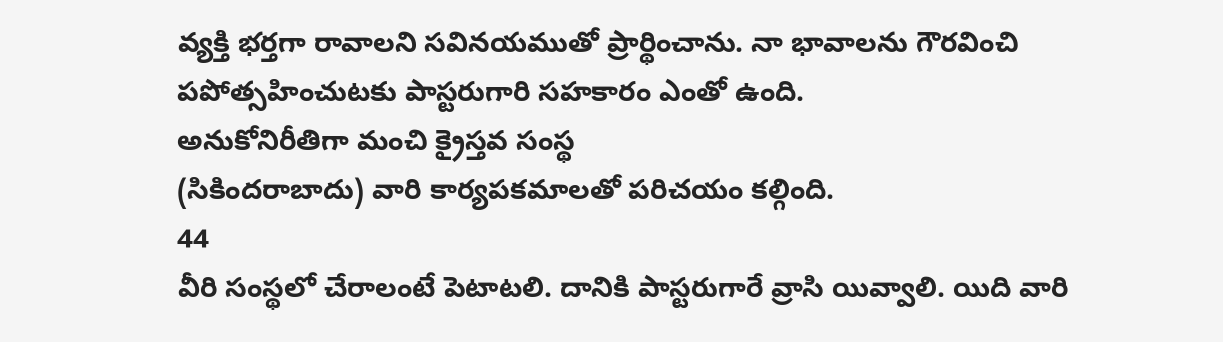వ్యక్తి భర్తగా రావాలని సవినయముతో ప్రార్థించాను. నా భావాలను గౌరవించి పపోత్సహించుటకు పాస్టరుగారి సహకారం ఎంతో ఉంది.
అనుకోనిరీతిగా మంచి క్రైస్తవ సంస్థ
(సికిందరాబాదు) వారి కార్యపకమాలతో పరిచయం కల్గింది.
44
వీరి సంస్థలో చేరాలంటే పెటాటలి. దానికి పాస్టరుగారే వ్రాసి యివ్వాలి. యిది వారి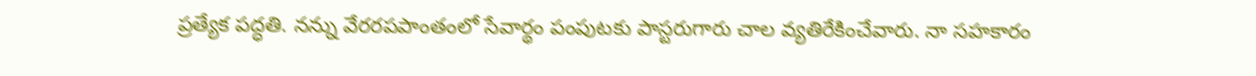ప్రత్యేక పద్ధతి. నన్ను వేరరపపాంతంలో సేవార్థం పంపుటకు పాస్టరుగారు చాల వ్యతిరేకించేవారు. నా సహకారం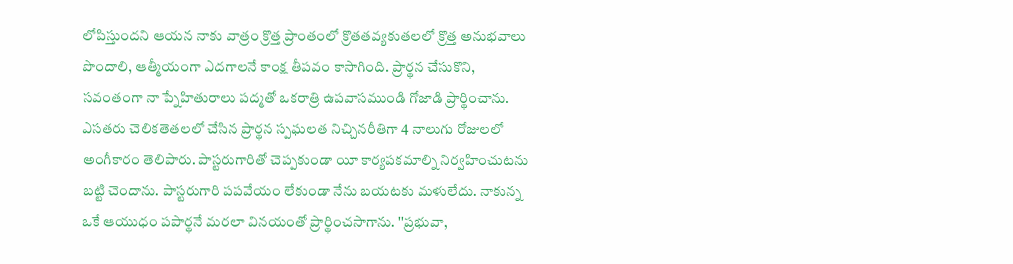లోపిస్తుందని ఆయన నాకు వాత్రం క్రొత్త ప్రాంతంలో క్రొతతవ్యకుతలలో క్రొత్త అనుభవాలు పొందాలి, ఆత్మీయంగా ఎదగాలనే కాంక్ష తీపవం కాసాగింది. ప్రార్థన చేసుకొని, సవంతంగా నా ప్నేహితురాలు పద్మతో ఒకరాత్రి ఉపవాసముండి గోజాడి ప్రార్థించాను. ఎసతరు చెలికతెతలలో చేసిన ప్రార్థన స్పఘలత నిచ్చినరీతిగా 4 నాలుగు రోజులలో అంగీకారం తెలిపారు. పాస్టరుగారితో చెప్పకుండా యీ కార్యపకమాల్ని నిర్వహించుటను బట్టి చెందాను. పాస్టరుగారి పపవేయం లేకుండా నేను బయటకు మళులేదు. నాకున్న ఒకే ఆయుధం పపార్థనే మరలా వినయంతో ప్రార్థించసాగాను. ''ప్రభువా,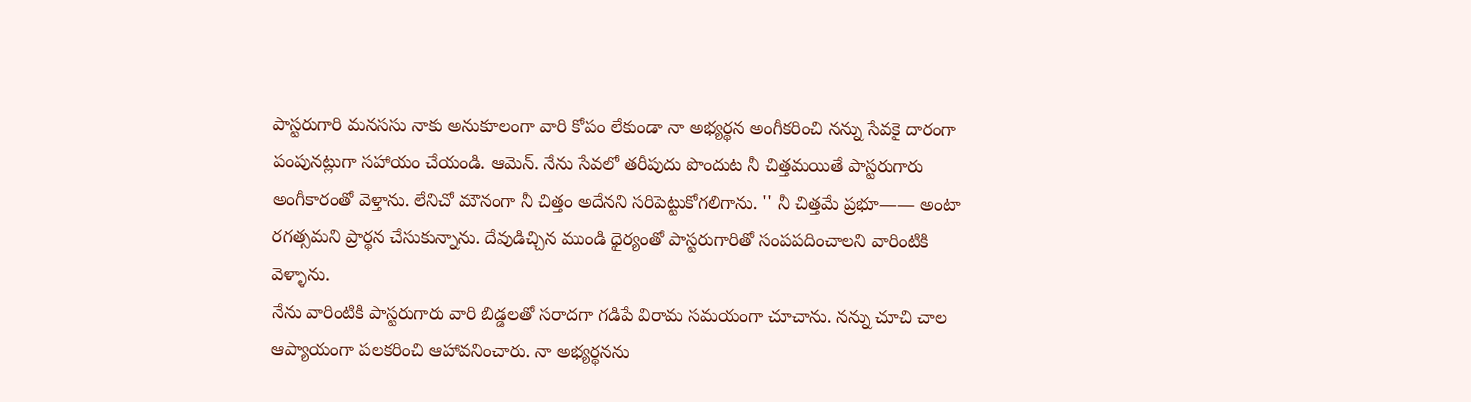పాస్టరుగారి మనససు నాకు అనుకూలంగా వారి కోపం లేకుండా నా అభ్యర్థన అంగీకరించి నన్ను సేవకై దారంగా పంపునట్లుగా సహాయం చేయండి. ఆమెన్. నేను సేవలో తరీపుదు పొందుట నీ చిత్తమయితే పాస్టరుగారు అంగీకారంతో వెళ్తాను. లేనిచో మౌనంగా నీ చిత్తం అదేనని సరిపెట్టుకోగలిగాను. '' నీ చిత్తమే ప్రభూ—— అంటా రగత్సమని ప్రార్థన చేసుకున్నాను. దేవుడిచ్చిన ముండి ధైర్యంతో పాస్టరుగారితో సంపపదించాలని వారింటికి వెళ్ళాను.
నేను వారింటికి పాస్టరుగారు వారి బిడ్డలతో సరాదగా గడిపే విరామ సమయంగా చూచాను. నన్ను చూచి చాల ఆప్యాయంగా పలకరించి ఆహావనించారు. నా అభ్యర్థనను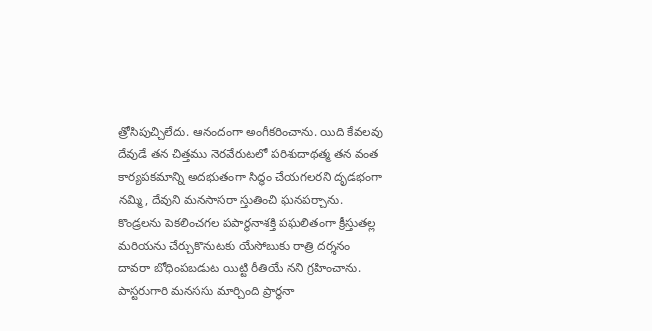త్రోసిపుచ్చిలేదు. ఆనందంగా అంగీకరించాను. యిది కేవలవు దేవుడే తన చిత్తము నెరవేరుటలో పరిశుదాథత్మ తన వంత కార్యపకమాన్ని అదభుతంగా సిద్ధం చేయగలరని దృడభంగా నమ్మి, దేవుని మనసాసరా స్తుతించి ఘనపర్చాను.
కొండ్రలను పెకలించగల పపార్థనాశక్తి పఘలితంగా క్రీస్తుతల్ల మరియను చేర్చుకొనుటకు యేసోబుకు రాత్రి దర్శనం దావరా బోధింపబడుట యిట్టి రీతియే నని గ్రహించాను. పాస్టరుగారి మనససు మార్చింది ప్రార్థనా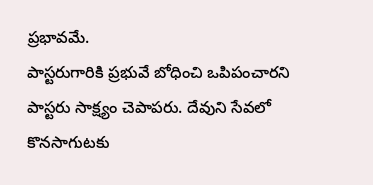ప్రభావమే.
పాస్టరుగారికి ప్రభువే బోధించి ఒపిపంచారని పాస్టరు సాక్ష్యం చెపాపరు. దేవుని సేవలో కొనసాగుటకు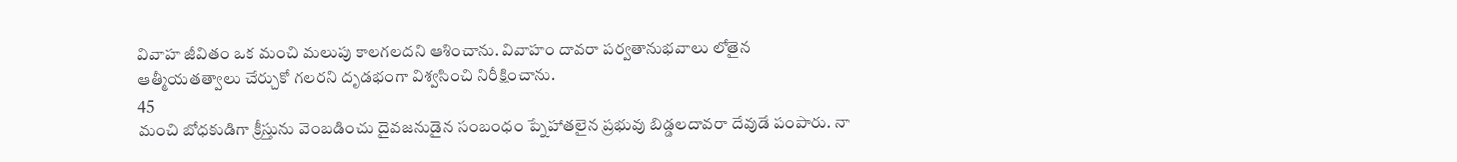వివాహ జీవితం ఒక మంచి మలుపు కాలగలదని ఆశించాను. వివాహం దావరా పర్వతానుభవాలు లోతైన ఆత్మీయతత్వాలు చేర్చుకో గలరని దృడభంగా విశ్వసించి నిరీక్షించాను.
45
మంచి బోధకుడిగా క్రీస్తును వెంబడించు దైవజనుడైన సంబంధం ప్నేహాతలైన ప్రభువు బిడ్డలదావరా దేవుడే పంపారు. నా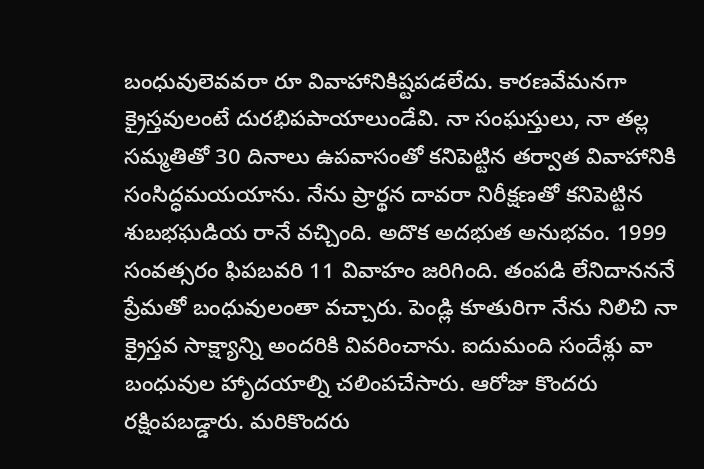బంధువులెవవరా రూ వివాహానికిష్టపడలేదు. కారణవేమనగా క్రైస్తవులంటే దురభిపపాయాలుండేవి. నా సంఘస్తులు, నా తల్ల సమ్మతితో 30 దినాలు ఉపవాసంతో కనిపెట్టిన తర్వాత వివాహానికి సంసిద్ధమయయాను. నేను ప్రార్థన దావరా నిరీక్షణతో కనిపెట్టిన శుబభఘడియ రానే వచ్చింది. అదొక అదభుత అనుభవం. 1999 సంవత్సరం ఫిపబవరి 11 వివాహం జరిగింది. తంపడి లేనిదానననే ప్రేమతో బంధువులంతా వచ్చారు. పెండ్లి కూతురిగా నేను నిలిచి నా క్రైస్తవ సాక్ష్యాన్ని అందరికి వివరించాను. ఐదుమంది సందేశ్లు వా బంధువుల హాృదయాల్ని చలింపచేసారు. ఆరోజు కొందరు రక్షింపబడ్డారు. మరికొందరు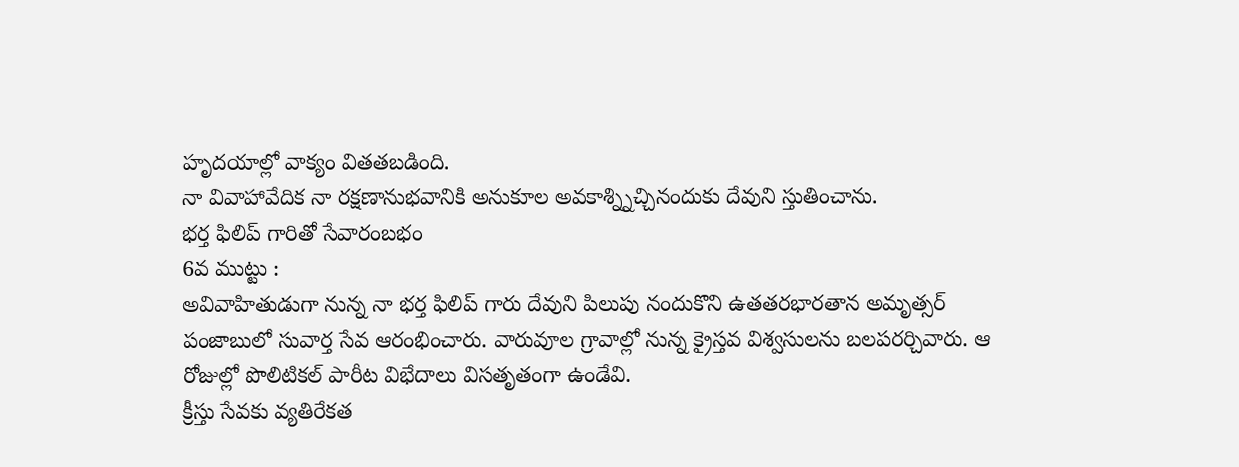హృదయాల్లో వాక్యం వితతబడింది.
నా వివాహావేదిక నా రక్షణానుభవానికి అనుకూల అవకాశ్న్నిచ్చినందుకు దేవుని స్తుతించాను.
భర్త ఫిలిప్ గారితో సేవారంబభం
6వ ముట్టు :
అవివాహితుడుగా నున్న నా భర్త ఫిలిప్ గారు దేవుని పిలుపు నందుకొని ఉతతరభారతాన అమృత్సర్ పంజాబులో సువార్త సేవ ఆరంభించారు. వారువూల గ్రావాల్లో నున్న క్రైస్తవ విశ్వసులను బలపరర్చివారు. ఆ రోజుల్లో పొలిటికల్ పారీట విభేదాలు విసతృతంగా ఉండేవి.
క్రీస్తు సేవకు వ్యతిరేకత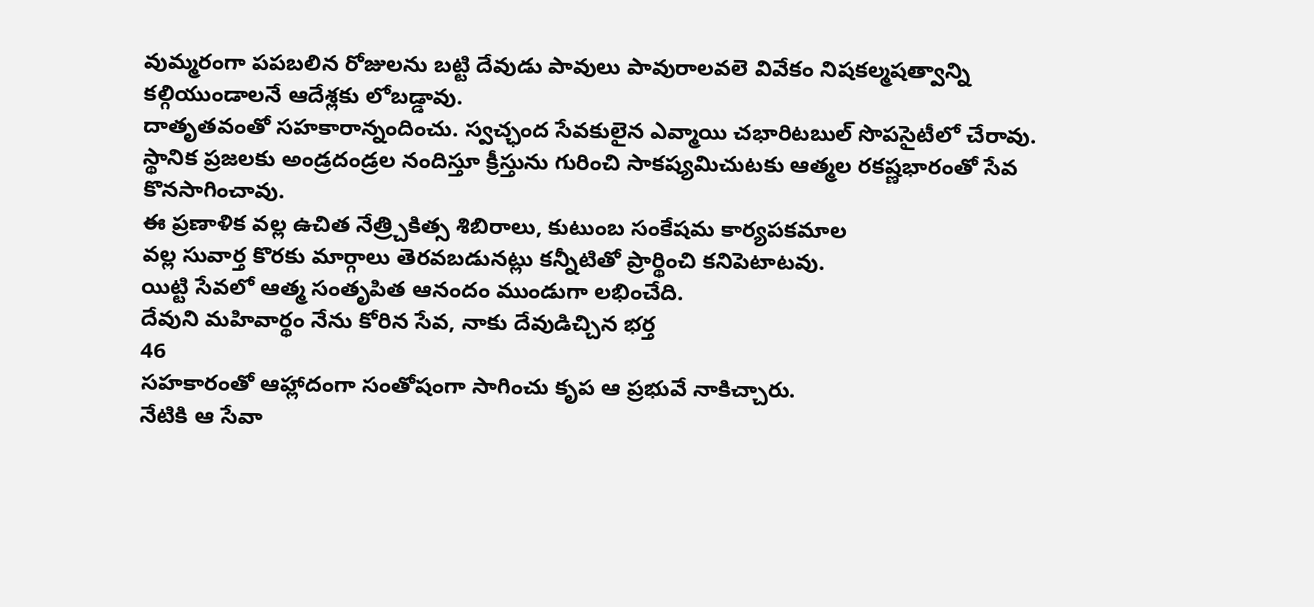వుమ్మరంగా పపబలిన రోజులను బట్టి దేవుడు పావులు పావురాలవలె వివేకం నిషకల్మషత్వాన్ని కల్గియుండాలనే ఆదేశ్లకు లోబడ్డావు.
దాతృతవంతో సహకారాన్నందించు. స్వచ్ఛంద సేవకులైన ఎవ్మాయి చభారిటబుల్ సొపసైటీలో చేరావు. స్థానిక ప్రజలకు అండ్రదండ్రల నందిస్తూ క్రీస్తును గురించి సాకష్యమిచుటకు ఆత్మల రకష్ణభారంతో సేవ కొనసాగించావు.
ఈ ప్రణాళిక వల్ల ఉచిత నేత్ర్చికిత్స శిబిరాలు, కుటుంబ సంకేషమ కార్యపకమాల
వల్ల సువార్త కొరకు మార్గాలు తెరవబడునట్లు కన్నీటితో ప్రార్థించి కనిపెటాటవు.
యిట్టి సేవలో ఆత్మ సంతృపిత ఆనందం ముండుగా లభించేది.
దేవుని మహివార్థం నేను కోరిన సేవ, నాకు దేవుడిచ్చిన భర్త
46
సహకారంతో ఆహ్లాదంగా సంతోషంగా సాగించు కృప ఆ ప్రభువే నాకిచ్చారు.
నేటికి ఆ సేవా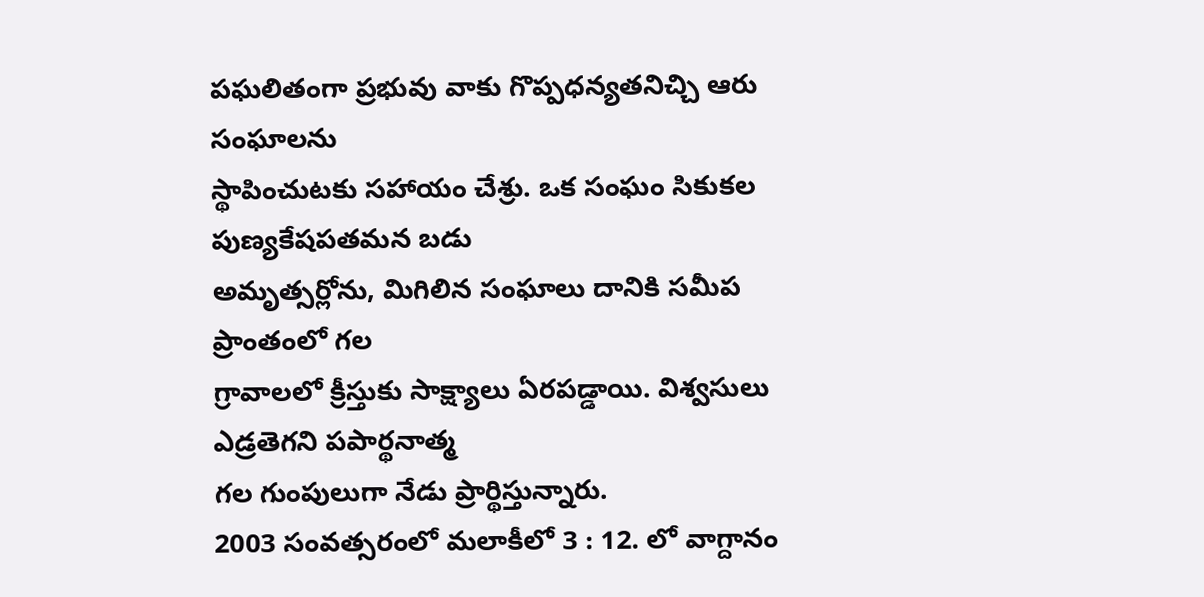పఘలితంగా ప్రభువు వాకు గొప్పధన్యతనిచ్చి ఆరు సంఘాలను
స్థాపించుటకు సహాయం చేశ్రు. ఒక సంఘం సికుకల పుణ్యకేషపతమన బడు
అమృత్సర్లోను, మిగిలిన సంఘాలు దానికి సమీప ప్రాంతంలో గల
గ్రావాలలో క్రీస్తుకు సాక్ష్యాలు ఏరపడ్డాయి. విశ్వసులు ఎడ్రతెగని పపార్థనాత్మ
గల గుంపులుగా నేడు ప్రార్థిస్తున్నారు.
2003 సంవత్సరంలో మలాకీలో 3 : 12. లో వాగ్దానం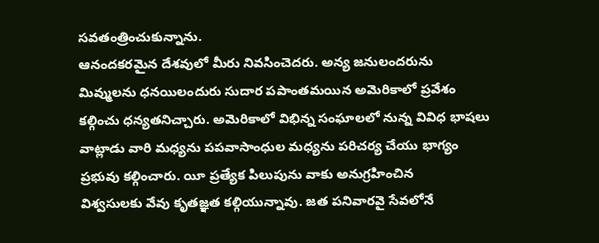సవతంత్రించుకున్నాను.
ఆనందకరమైన దేశవులో మీరు నివసించెదరు. అన్య జనులందరును
మివ్ములను ధనయిలందురు సుదార పపాంతమయిన అమెరికాలో ప్రవేశం
కల్గించు ధన్యతనిచ్చారు. అమెరికాలో విభిన్న సంఘాలలో నున్న వివిధ భాషలు
వాట్లాడు వారి మధ్యను పపవాసాంధుల మధ్యను పరిచర్య చేయు భాగ్యం
ప్రభువు కల్గించారు. యీ ప్రత్యేక పిలుపును వాకు అనుగ్రహించిన
విశ్వసులకు వేవు కృతజ్ఞత కల్గియున్నావు. జత పనివారవై సేవలోనే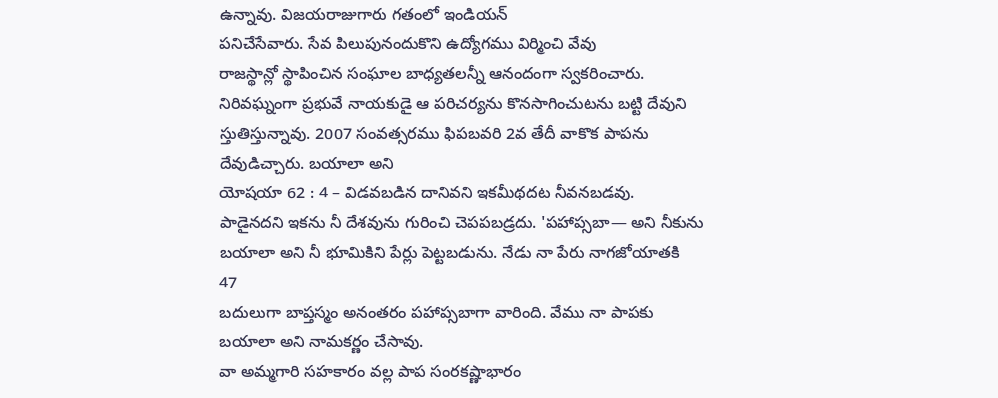ఉన్నావు. విజయరాజుగారు గతంలో ఇండియన్
పనిచేసేవారు. సేవ పిలుపునందుకొని ఉద్యోగము విర్మించి వేవు
రాజస్థాన్లో స్థాపించిన సంఘాల బాధ్యతలన్నీ ఆనందంగా స్వకరించారు.
నిరివఘ్నంగా ప్రభువే నాయకుడై ఆ పరిచర్యను కొనసాగించుటను బట్టి దేవుని
స్తుతిస్తున్నావు. 2007 సంవత్సరము ఫిపబవరి 2వ తేదీ వాకొక పాపను
దేవుడిచ్చారు. బయాలా అని
యోషయా 62 : 4 – విడవబడిన దానివని ఇకమీథదట నీవనబడవు.
పాడైనదని ఇకను నీ దేశవును గురించి చెపపబడ్రదు. 'పహాప్సబా— అని నీకును
బయాలా అని నీ భూమికిని పేర్లు పెట్టబడును. నేడు నా పేరు నాగజోయాతకి
47
బదులుగా బాప్తస్మం అనంతరం పహాప్సబాగా వారింది. వేము నా పాపకు
బయాలా అని నామకర్ణం చేసావు.
వా అమ్మగారి సహకారం వల్ల పాప సంరకష్ణాభారం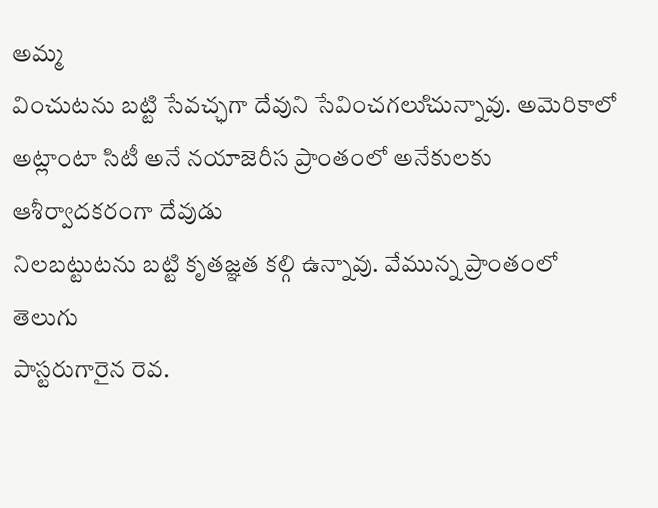అమ్మ
వించుటను బట్టి సేవచ్ఛగా దేవుని సేవించగలుిచున్నావు. అమెరికాలో
అట్లాంటా సిటీ అనే నయాజెరీస ప్రాంతంలో అనేకులకు ఆశీర్వాదకరంగా దేవుడు
నిలబట్టుటను బట్టి కృతజ్ఞత కల్గి ఉన్నావు. వేమున్న ప్రాంతంలో తెలుగు
పాస్టరుగారైన రెవ.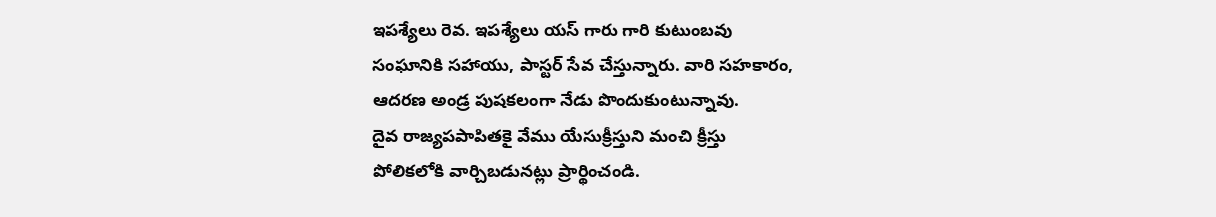ఇపశ్యేలు రెవ. ఇపశ్యేలు యస్ గారు గారి కుటుంబవు
సంఘానికి సహాయు, పాస్టర్ సేవ చేస్తున్నారు. వారి సహకారం,
ఆదరణ అండ్ర పుషకలంగా నేడు పొందుకుంటున్నావు.
దైవ రాజ్యపపాపితకై వేము యేసుక్రీస్తుని మంచి క్రీస్తు
పోలికలోకి వార్చిబడునట్లు ప్రార్థించండి.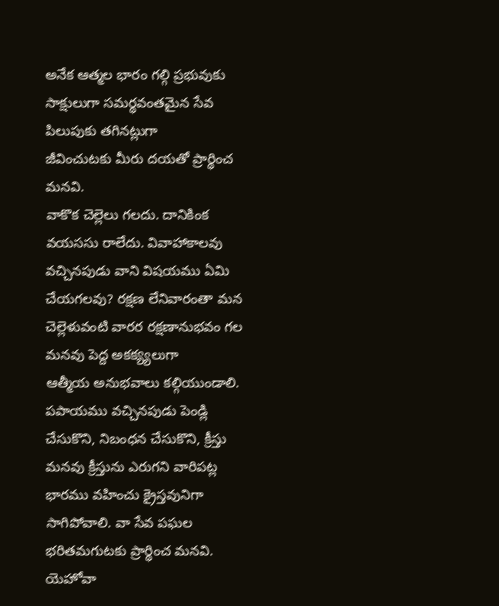అనేక ఆత్మల భారం గల్గి ప్రభువుకు
సాక్షులుగా సమర్థవంతమైన సేవ పిలుపుకు తగినట్లుగా
జీవించుటకు మీరు దయతో ప్రార్థించ మనవి.
వాకొక చెల్లెలు గలదు. దానికింక వయససు రాలేదు. వివాహాకాలవు
వచ్చినపుడు వాని విషయము ఏమి చేయగలవు? రక్షణ లేనివారంతా మన
చెల్లెళువంటి వారర రక్షణానుభవం గల మనవు పెద్ద అకక్య్యలుగా
ఆత్మీయ అనుభవాలు కల్గియుండాలి.
పపాయము వచ్చినపుడు పెండ్లి చేసుకొని, నిబంధన చేసుకొని, క్రీస్తు
మనవు క్రీస్తును ఎరుగని వారిపట్ల భారము వహించు క్రైస్తవునిగా
సాగిపోవాలి. వా సేవ పఘల భరితమగుటకు ప్రార్థించ మనవి.
యెహోవా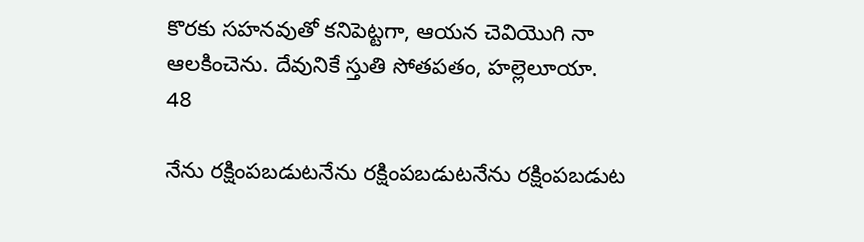కొరకు సహనవుతో కనిపెట్టగా, ఆయన చెవియెుగి నా
ఆలకించెను. దేవునికే స్తుతి సోతపతం, హల్లెలూయా.
48

నేను రక్షింపబడుటనేను రక్షింపబడుటనేను రక్షింపబడుట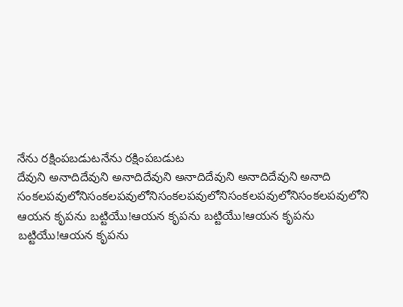నేను రక్షింపబడుటనేను రక్షింపబడుట
దేవుని అనాదిదేవుని అనాదిదేవుని అనాదిదేవుని అనాదిదేవుని అనాది
సంకలపవులోనిసంకలపవులోనిసంకలపవులోనిసంకలపవులోనిసంకలపవులోని
ఆయన కృపను బట్టియేు!ఆయన కృపను బట్టియేు!ఆయన కృపను బట్టియేు!ఆయన కృపను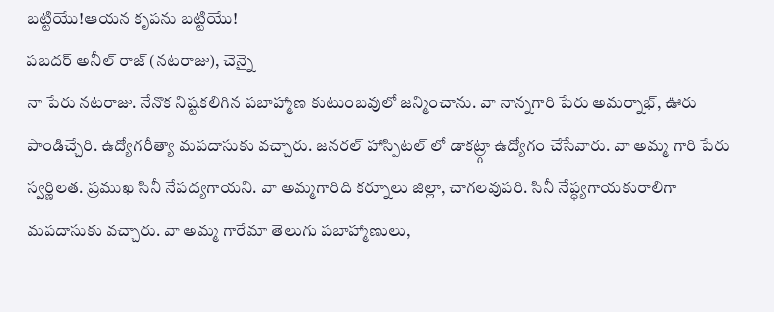బట్టియేు!ఆయన కృపను బట్టియేు!
పబదర్ అనీల్ రాజ్ (నటరాజు), చెన్నై
నా పేరు నటరాజు. నేనొక నిష్టకలిగిన పబాహ్మాణ కుటుంబవులో జన్మించాను. వా నాన్నగారి పేరు అమర్నాభ్, ఊరు పాండిచ్చేరి. ఉద్యోగరీత్యా మపదాసుకు వచ్చారు. జనరల్ హాస్పిటల్ లో డాకట్ర్గా ఉద్యోగం చేసేవారు. వా అమ్మ గారి పేరు స్వర్ణిలత. ప్రముఖ సినీ నేపద్యగాయని. వా అమ్మగారిది కర్నూలు జిల్లా, చాగలవుపరి. సినీ నేప్ధ్యగాయకురాలిగా మపదాసుకు వచ్చారు. వా అమ్మ గారేమా తెలుగు పబాహ్మాణులు,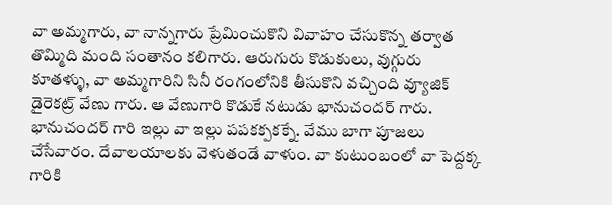వా అమ్మగారు, వా నాన్నగారు ప్రేమించుకొని వివాహం చేసుకొన్న తర్వాత తొమ్మిది మంది సంతానం కలిగారు. ఆరుగురు కొడుకులు, వుగ్గురు కూతళ్ళు, వా అమ్మగారిని సినీ రంగంలోనికి తీసుకొని వచ్చింది వ్యూజిక్ డైరెకట్ర్ వేణు గారు. ఆ వేణుగారి కొడుకే నటుడు భానుచందర్ గారు. భానుచందర్ గారి ఇల్లు వా ఇల్లు పపకక్పకక్నే. వేము బాగా పూజలు చేసేవారం. దేవాలయాలకు వెళుతండే వాళుం. వా కుటుంబంలో వా పెద్దక్క గారికి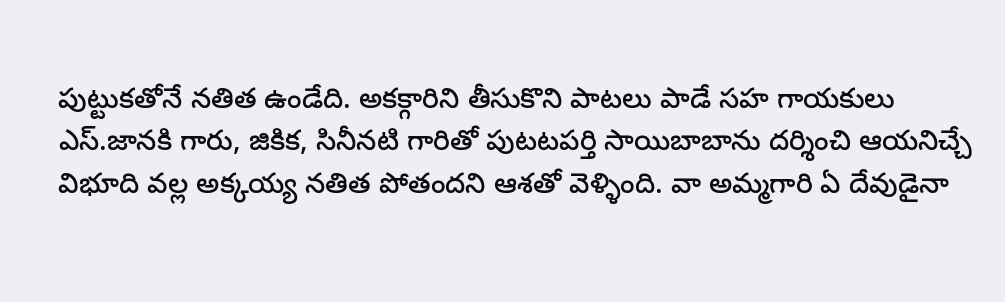పుట్టుకతోనే నతిత ఉండేది. అకక్గారిని తీసుకొని పాటలు పాడే సహ గాయకులు ఎస్.జానకి గారు, జికిక, సినీనటి గారితో పుటటపర్తి సాయిబాబాను దర్శించి ఆయనిచ్చే విభూది వల్ల అక్కయ్య నతిత పోతందని ఆశతో వెళ్ళింది. వా అమ్మగారి ఏ దేవుడైనా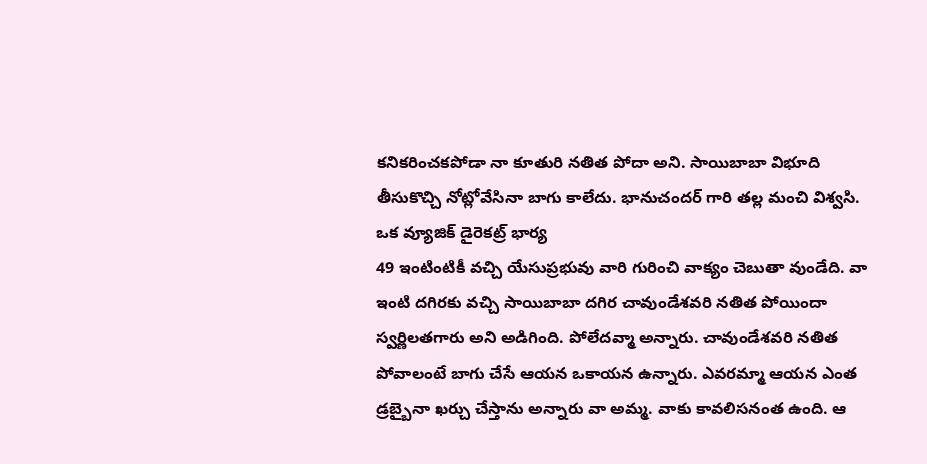కనికరించకపోడా నా కూతురి నతిత పోదా అని. సాయిబాబా విభూది తీసుకొచ్చి నోట్లోవేసినా బాగు కాలేదు. భానుచందర్ గారి తల్ల మంచి విశ్వసి. ఒక వ్యూజిక్ డైరెకట్ర్ భార్య
49 ఇంటింటికీ వచ్చి యేసుప్రభువు వారి గురించి వాక్యం చెబుతా వుండేది. వా ఇంటి దగిరకు వచ్చి సాయిబాబా దగిర చావుండేశవరి నతిత పోయిందా స్వర్ణిలతగారు అని అడిగింది. పోలేదవ్మా అన్నారు. చావుండేశవరి నతిత పోవాలంటే బాగు చేసే ఆయన ఒకాయన ఉన్నారు. ఎవరమ్మా ఆయన ఎంత డ్రబ్బైనా ఖర్చు చేస్తాను అన్నారు వా అమ్మ. వాకు కావలిసనంత ఉంది. ఆ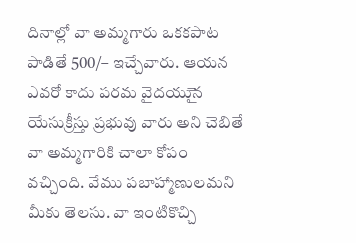దినాల్లో వా అమ్మగారు ఒకకపాట పాడితే 500/– ఇచ్చేవారు. ఆయన ఎవరో కాదు పరమ వైదయుైన యేసుక్రీస్తు ప్రభువు వారు అని చెబితే వా అమ్మగారికి చాలా కోపం వచ్చింది. వేము పబాహ్మాణులమని మీకు తెలసు. వా ఇంటికొచ్చి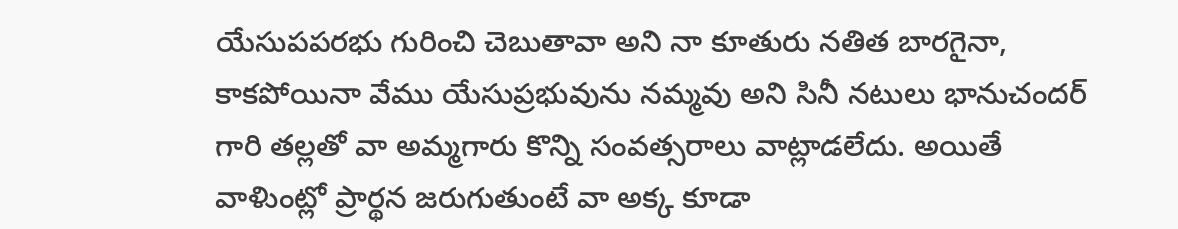యేసుపపరభు గురించి చెబుతావా అని నా కూతురు నతిత బారగైనా, కాకపోయినా వేము యేసుప్రభువును నమ్మవు అని సినీ నటులు భానుచందర్ గారి తల్లతో వా అమ్మగారు కొన్ని సంవత్సరాలు వాట్లాడలేదు. అయితే వాళిుంట్లో ప్రార్థన జరుగుతుంటే వా అక్క కూడా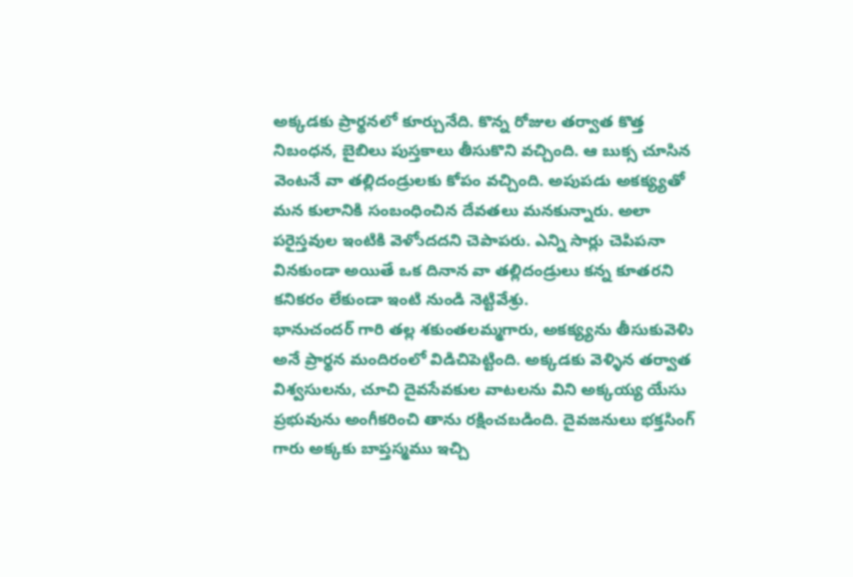అక్కడకు ప్రార్థనలో కూర్చునేది. కొన్న రోజుల తర్వాత కొత్త నిబంధన, బైబిలు పుస్తకాలు తీసుకొని వచ్చింది. ఆ బుక్స చూసిన వెంటనే వా తల్లిదండ్రులకు కోపం వచ్చింది. అపుపడు అకక్య్యతో మన కులానికి సంబంధించిన దేవతలు మనకున్నారు. అలా పరైస్తవుల ఇంటికి వెళోుదదని చెపాపరు. ఎన్ని సార్లు చెపిపనా వినకుండా అయితే ఒక దినాన వా తల్లిదండ్రులు కన్న కూతరని కనికరం లేకుండా ఇంటి నుండి నెట్టివేశ్రు.
భానుచందర్ గారి తల్ల శకుంతలమ్మగారు, అకక్య్యను తీసుకువెళిు అనే ప్రార్థన మందిరంలో విడిచిపెట్టింది. అక్కడకు వెళ్ళిన తర్వాత విశ్వసులను, చూచి దైవసేవకుల వాటలను విని అక్కయ్య యేసు ప్రభువును అంగీకరించి తాను రక్షించబడింది. దైవజనులు భక్తసింగ్ గారు అక్కకు బాప్తస్మము ఇచ్చి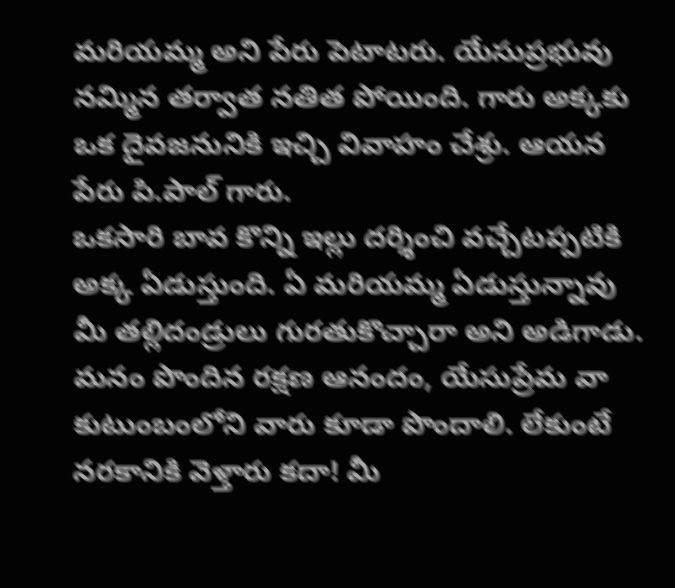మరియమ్మ అని పేరు పెటాటరు. యేసుప్రభువు నమ్మిన తర్వాత నతిత పోయింది. గారు అక్కకు ఒక దైవజనునికి ఇచ్చి వివాహం చేశ్రు. ఆయన పేరు పి.పాల్ గారు.
ఒకసారి బావ కొన్ని ఇల్లు దర్శించి వచ్చేటప్పటికి అక్క ఏడుస్తుంది. ఏ మరియమ్మ ఏడుస్తున్నావు మీ తల్లిదండ్రులు గురతుకొచ్చారా అని అడిగాడు. మనం పొందిన రక్షణ ఆనందం, యేసుప్రేమ వా కుటుంబంలోని వారు కూడా పొందాలి. లేకుంటే నరకానికి వెళ్తారు కదా! మీ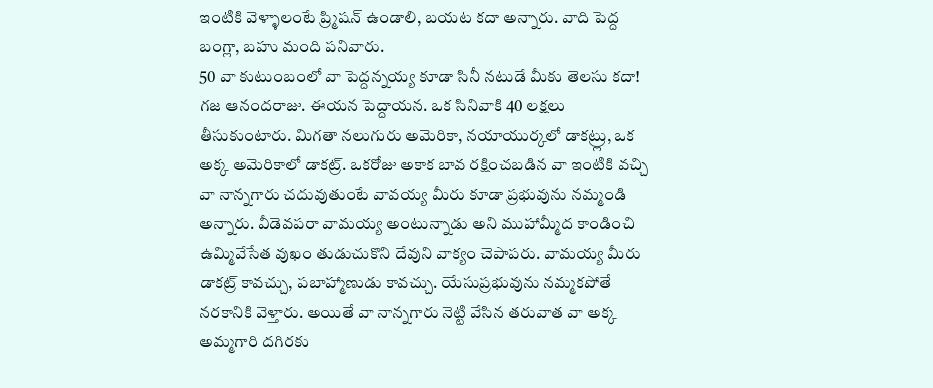ఇంటికి వెళ్ళాలంటే ప్ర్మిషన్ ఉండాలి, బయట కదా అన్నారు. వాది పెద్ద బంగ్లా, బహు మంది పనివారు.
50 వా కుటుంబంలో వా పెద్దన్నయ్య కూడా సినీ నటుడే మీకు తెలసు కదా! గజ ఆనందరాజు. ఈయన పెద్దాయన. ఒక సినివాకి 40 లక్షలు తీసుకుంటారు. మిగతా నలుగురు అమెరికా, నయాయుర్కలో డాకట్ర్లు, ఒక అక్క అమెరికాలో డాకట్ర్. ఒకరోజు అకాక బావ రక్షించబడిన వా ఇంటికి వచ్చి వా నాన్నగారు చదువుతుంటే వావయ్య మీరు కూడా ప్రభువును నమ్మండి అన్నారు. వీడెవపరా వామయ్య అంటున్నాడు అని ముహామ్మీద కాండించి ఉమ్మివేసేత వుఖం తుడుచుకొని దేవుని వాక్యం చెపాపరు. వామయ్య మీరు డాకట్ర్ కావచ్చు, పబాహ్మాణుడు కావచ్చు. యేసుప్రభువును నమ్మకపోతే నరకానికి వెళ్తారు. అయితే వా నాన్నగారు నెట్టి వేసిన తరువాత వా అక్క అమ్మగారి దగిరకు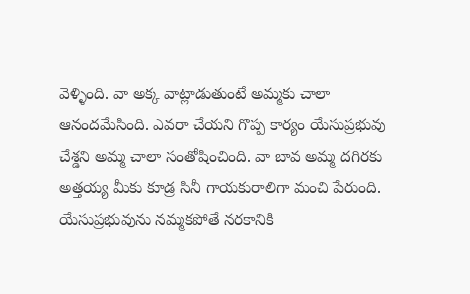వెళ్ళింది. వా అక్క వాట్లాడుతుంటే అమ్మకు చాలా ఆనందమేసింది. ఎవరా చేయని గొప్ప కార్యం యేసుప్రభువు చేశ్డని అమ్మ చాలా సంతోషించింది. వా బావ అమ్మ దగిరకు అత్తయ్య మీకు కూడ్ర సినీ గాయకురాలిగా మంచి పేరుంది. యేసుప్రభువును నమ్మకపోతే నరకానికి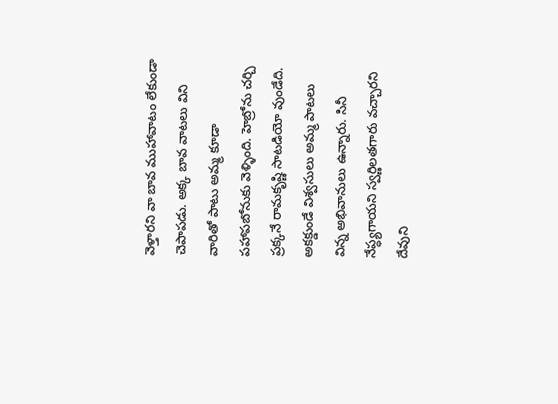వెళ్తారని వా బావ ముహావాటం లేకుండా చెపాపడు. అక్క బావ వాటలు విని వారితో పాటు అమ్మ కూడా పహాపబోనుకు వెళ్ళింది. హెబ్రోను చర్చి ప్రక్కనే రామకృష్ణి సాటడియో వుండేది. అకక్డుండే విశ్వసులు అమ్మ పాటలు విన్న అభివానులు ఉన్నారు. సినీ నేప్ధ్యగాయని స్వర్ణిలతగారు వచ్చారని దేవుని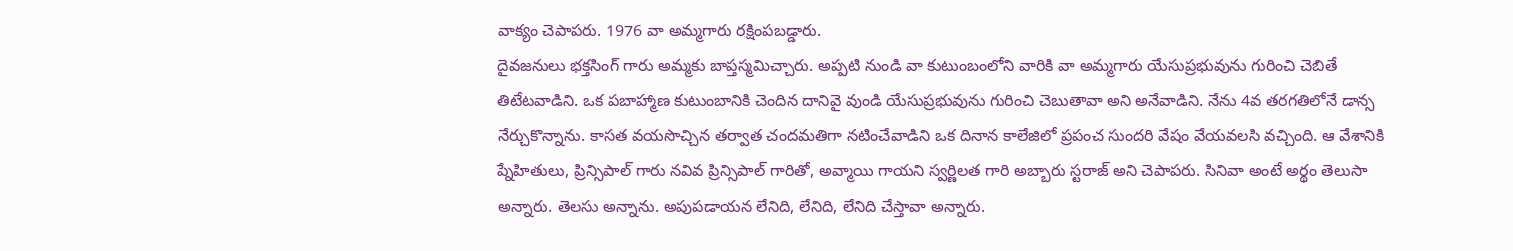వాక్యం చెపాపరు. 1976 వా అమ్మగారు రక్షింపబడ్డారు.
దైవజనులు భక్తసింగ్ గారు అమ్మకు బాప్తస్మమిచ్చారు. అప్పటి నుండి వా కుటుంబంలోని వారికి వా అమ్మగారు యేసుప్రభువును గురించి చెబితే తిటేటవాడిని. ఒక పబాహ్మాణ కుటుంబానికి చెందిన దానివై వుండి యేసుప్రభువును గురించి చెబుతావా అని అనేవాడిని. నేను 4వ తరగతిలోనే డాన్స నేర్చుకొన్నాను. కాసత వయసొచ్చిన తర్వాత చందమతిగా నటించేవాడిని ఒక దినాన కాలేజిలో ప్రపంచ సుందరి వేషం వేయవలసి వచ్చింది. ఆ వేశానికి ప్నేహితులు, ప్రిన్సిపాల్ గారు నవివ ప్రిన్సిపాల్ గారితో, అవ్మాయి గాయని స్వర్ణిలత గారి అబ్బారు స్టరాజ్ అని చెపాపరు. సినివా అంటే అర్థం తెలుసా అన్నారు. తెలసు అన్నాను. అపుపడాయన లేనిది, లేనిది, లేనిది చేస్తావా అన్నారు.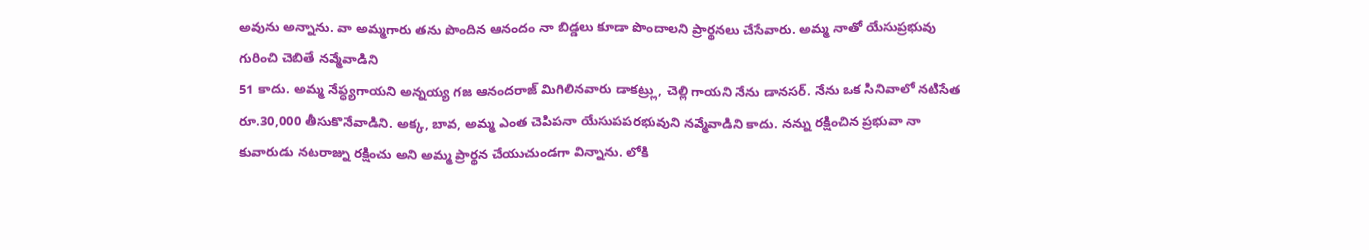అవును అన్నాను. వా అమ్మగారు తను పొందిన ఆనందం నా బిడ్డలు కూడా పొందాలని ప్రార్థనలు చేసేవారు. అమ్మ నాతో యేసుప్రభువు గురించి చెబితే నవ్మేవాడిని
51 కాదు. అమ్మ నేప్ధ్యగాయని అన్నయ్య గజ ఆనందరాజ్ మిగిలినవారు డాకట్ర్లు, చెల్లి గాయని నేను డానసర్. నేను ఒక సినివాలో నటిసేత రూ.30,000 తీసుకొనేవాడిని. అక్క, బావ, అమ్మ ఎంత చెపిపనా యేసుపపరభువుని నవ్మేవాడిని కాదు. నన్ను రక్షించిన ప్రభువా నా కువారుడు నటరాజ్ను రక్షించు అని అమ్మ ప్రార్థన చేయుచుండగా విన్నాను. లోకి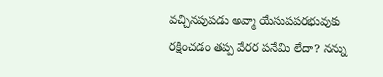వచ్చినపుపడు అవ్మా యేసుపపరభువుకు రక్షించడం తప్ప వేరర పనేమి లేదా? నన్ను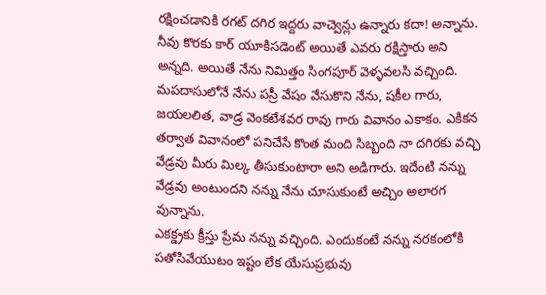రక్షించడానికి రగట్ దగిర ఇద్దరు వాచ్వెన్లు ఉన్నారు కదా! అన్నాను. నీవు కొరకు కార్ యూకిసడెంట్ అయితే ఎవరు రక్షిస్తారు అని అన్నది. అయితే నేను నిమిత్తం సింగపూర్ వెళ్ళవలసి వచ్చింది. మపదాసులోనే నేను పస్రీ వేషం వేసుకొని నేను, షకీల గారు, జయలలిత, వాడ్ర వెంకటేశవర రావు గారు వివానం ఎకాకం. ఎకికన తర్వాత వివానంలో పనిచేసే కొంత మంది సిబ్బంది నా దగిరకు వచ్చి వేడ్రవు మీరు మిల్క తీసుకుంటారా అని అడిగారు. ఇదేంటి నన్ను వేడ్రవు అంటుందని నన్ను నేను చూసుకుంటే అచ్చిం అలారగ వున్నాను.
ఎకక్డ్రకు క్రీస్తు ప్రేమ నన్ను వచ్చింది. ఎందుకంటే నన్ను నరకంలోకి పతోసివేయుటం ఇష్టం లేక యేసుప్రభువు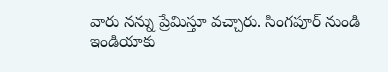వారు నన్ను ప్రేమిస్తూ వచ్చారు. సింగపూర్ నుండి ఇండియాకు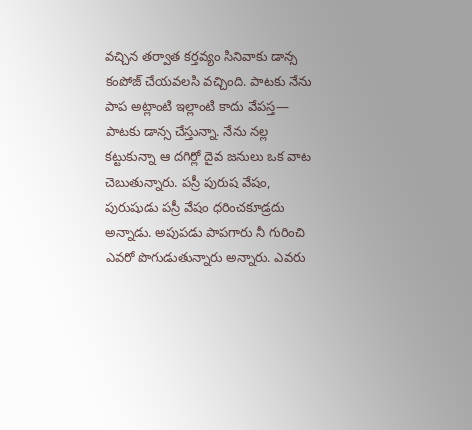వచ్చిన తర్వాత కర్తవ్యం సినివాకు డాన్స కంపోజ్ చేయవలసి వచ్చింది. పాటకు నేను పాప అట్లాంటి ఇల్లాంటి కాదు వేపస్త— పాటకు డాన్స చేస్తున్నా. నేను నల్ల కట్టుకున్నా ఆ దగిర్లో దైవ జనులు ఒక వాట చెబుతున్నారు. పస్రీ పురుష వేషం, పురుషుడు పస్రీ వేషం ధరించకూడ్రదు అన్నాడు. అపుపడు పాపగారు నీ గురించి ఎవరో పొగుడుతున్నారు అన్నారు. ఎవరు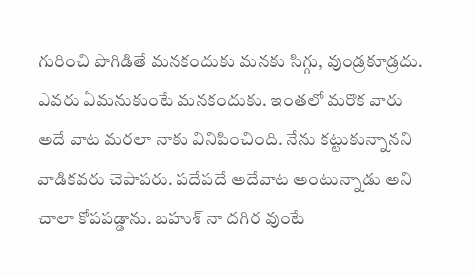గురించి పొగిడితే మనకందుకు మనకు సిగ్గు, వుండ్రకూడ్రదు. ఎవరు ఏమనుకుంటే మనకందుకు. ఇంతలో మరొక వారు అదే వాట మరలా నాకు వినిపించింది. నేను కట్టుకున్నానని వాడికవరు చెపాపరు. పదేపదే అదేవాట అంటున్నాడు అని చాలా కోపపడ్డాను. బహుశ్ నా దగిర వుంటే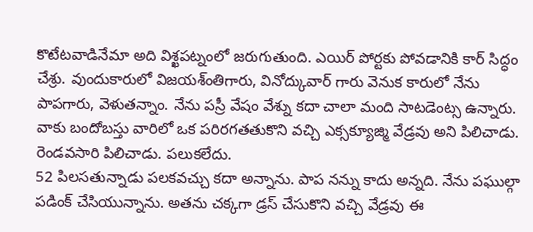కొటేటవాడినేమా అది విశ్ఖపట్నంలో జరుగుతుంది. ఎయిర్ పోర్టకు పోవడానికి కార్ సిద్ధం చేశ్రు. వుందుకారులో విజయశ్ంతిగారు, వినోద్కువార్ గారు వెనుక కారులో నేను పాపగారు, వెళుతన్నాం. నేను పస్రీ వేషం వేశ్ను కదా చాలా మంది సాటడెంట్స ఉన్నారు. వాకు బందోబస్తు వారిలో ఒక పరిరగతతుకొని వచ్చి ఎక్సక్యూజ్మి వేడ్రవు అని పిలిచాడు. రెండవసారి పిలిచాడు. పలుకలేదు.
52 పిలసతున్నాడు పలకవచ్చు కదా అన్నాను. పాప నన్ను కాదు అన్నది. నేను పఘుల్గా పడింక్ చేసియున్నాను. అతను చక్కగా డ్రస్ చేసుకొని వచ్చి వేడ్రవు ఈ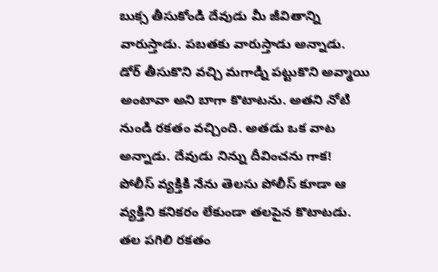బుక్స తీసుకోండి దేవుడు మీ జీవితాన్ని వారుస్తాడు. పబతకు వారుస్తాడు అన్నాడు. డోర్ తీసుకొని వచ్చి మగాడ్ని పట్టుకొని అవ్మాయి అంటావా అని బాగా కొటాటను. అతని నోటి నుండి రకతం వచ్చింది. అతడు ఒక వాట అన్నాడు. దేవుడు నిన్ను దీవించను గాక! పోలీస్ వ్యక్తికి నేను తెలసు పోలీస్ కూడా ఆ వ్యక్తిని కనికరం లేకుండా తలపైన కొటాటడు. తల పగిలి రకతం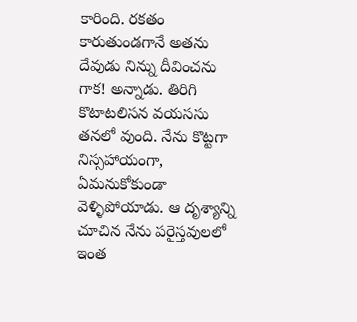కారింది. రకతం కారుతుండగానే అతను దేవుడు నిన్ను దీవించను గాక! అన్నాడు. తిరిగి కొటాటలిసన వయససు తనలో వుంది. నేను కొట్టగా నిస్సహాయంగా, ఏమనుకోకుండా వెళ్ళిపోయాడు. ఆ దృశ్యాన్ని చూచిన నేను పరైస్తవులలో ఇంత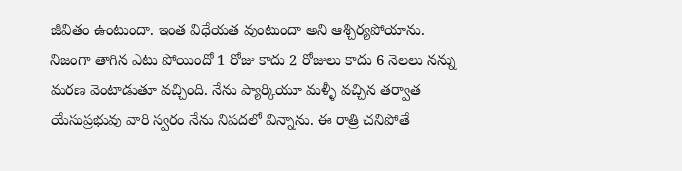జీవితం ఉంటుందా. ఇంత విధేయత వుంటుందా అని ఆశ్చిర్యపోయాను.
నిజంగా తాగిన ఎటు పోయిందో 1 రోజు కాదు 2 రోజులు కాదు 6 నెలలు నన్ను మరణ వెంటాడుతూ వచ్చింది. నేను ప్యార్కియూ మళ్ళీ వచ్చిన తర్వాత యేసుప్రభువు వారి స్వరం నేను నిపదలో విన్నాను. ఈ రాత్రి చనిపోతే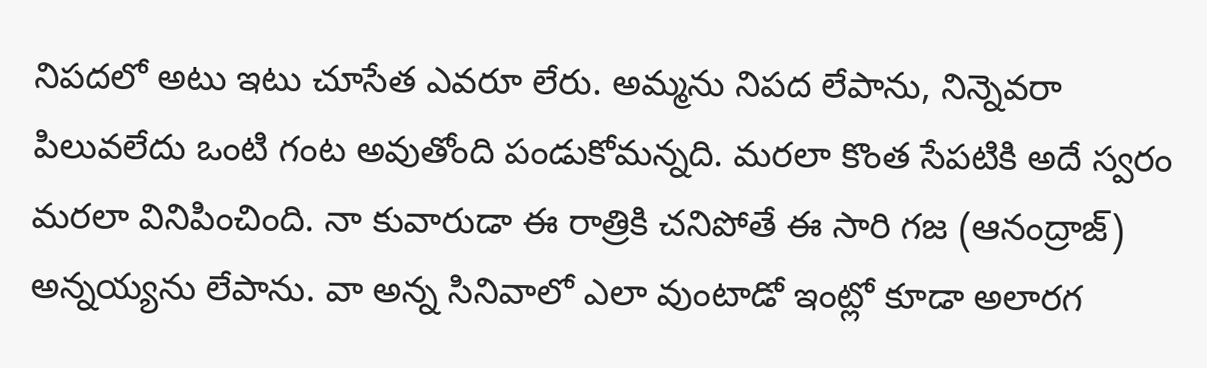నిపదలో అటు ఇటు చూసేత ఎవరూ లేరు. అమ్మను నిపద లేపాను, నిన్నెవరా పిలువలేదు ఒంటి గంట అవుతోంది పండుకోమన్నది. మరలా కొంత సేపటికి అదే స్వరం మరలా వినిపించింది. నా కువారుడా ఈ రాత్రికి చనిపోతే ఈ సారి గజ (ఆనంద్రాజ్) అన్నయ్యను లేపాను. వా అన్న సినివాలో ఎలా వుంటాడో ఇంట్లో కూడా అలారగ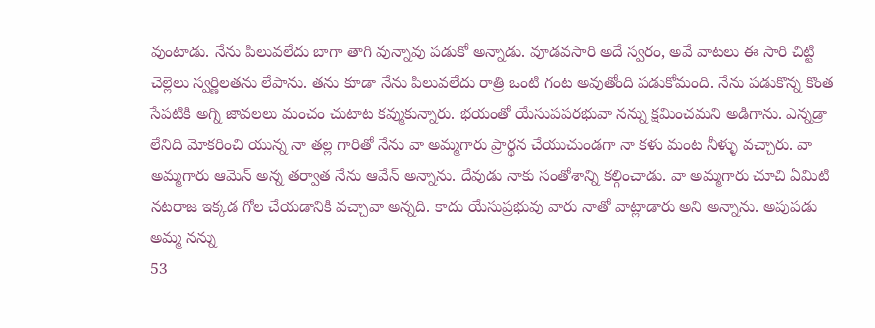వుంటాడు. నేను పిలువలేదు బాగా తాగి వున్నావు పడుకో అన్నాడు. వూడవసారి అదే స్వరం, అవే వాటలు ఈ సారి చిట్టి చెల్లెలు స్వర్ణిలతను లేపాను. తను కూడా నేను పిలువలేదు రాత్రి ఒంటి గంట అవుతోంది పడుకోమంది. నేను పడుకొన్న కొంత సేపటికి అగ్ని జావలలు మంచం చుటాట కవ్ముకున్నారు. భయంతో యేసుపపరభువా నన్ను క్షమించమని అడిగాను. ఎన్నడ్రా లేనిది మోకరించి యున్న నా తల్ల గారితో నేను వా అమ్మగారు ప్రార్థన చేయుచుండగా నా కళు మంట నీళ్ళు వచ్చారు. వా అమ్మగారు ఆమెన్ అన్న తర్వాత నేను ఆవేన్ అన్నాను. దేవుడు నాకు సంతోశాన్ని కల్గించాడు. వా అమ్మగారు చూచి ఏమిటి నటరాజ ఇక్కడ గోల చేయడానికి వచ్చావా అన్నది. కాదు యేసుప్రభువు వారు నాతో వాట్లాడారు అని అన్నాను. అపుపడు అమ్మ నన్ను
53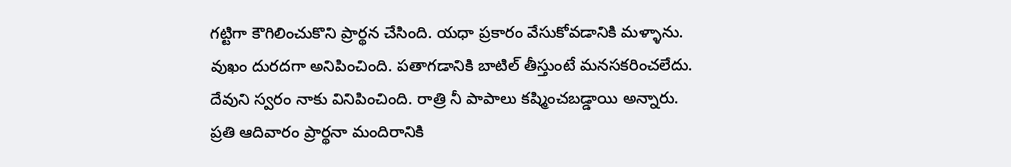గట్టిగా కౌగిలించుకొని ప్రార్థన చేసింది. యధా ప్రకారం వేసుకోవడానికి మళ్ళాను. వుఖం దురదగా అనిపించింది. పతాగడానికి బాటిల్ తీస్తుంటే మనసకరించలేదు. దేవుని స్వరం నాకు వినిపించింది. రాత్రి నీ పాపాలు కష్మించబడ్డాయి అన్నారు. ప్రతి ఆదివారం ప్రార్థనా మందిరానికి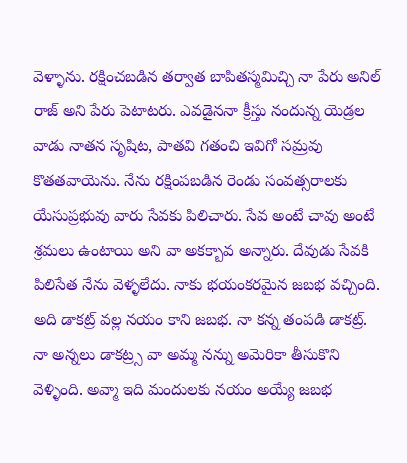వెళ్ళాను. రక్షించబడిన తర్వాత బాపితస్మమిచ్చి నా పేరు అనిల్ రాజ్ అని పేరు పెటాటరు. ఎవడైననా క్రీస్తు నందున్న యెడ్రల వాడు నాతన సృషిట, పాతవి గతంచి ఇవిగో సమ్రవు కొతతవాయెను. నేను రక్షింపబడిన రెండు సంవత్సరాలకు యేసుప్రభువు వారు సేవకు పిలిచారు. సేవ అంటే చావు అంటే శ్రమలు ఉంటాయి అని వా అకక్బావ అన్నారు. దేవుడు సేవకి పిలిసేత నేను వెళ్ళలేదు. నాకు భయంకరమైన జబభ వచ్చింది. అది డాకట్ర్ వల్ల నయం కాని జబభ. నా కన్న తంపడి డాకట్ర్. నా అన్నలు డాకట్ర్స వా అమ్మ నన్ను అమెరికా తీసుకొని వెళ్ళింది. అవ్మా ఇది మందులకు నయం అయ్యే జబభ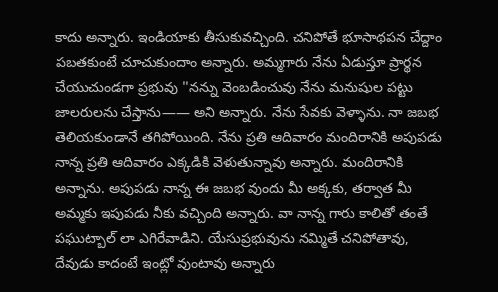కాదు అన్నారు. ఇండియాకు తీసుకువచ్చింది. చనిపోతే భూసాథపన చేద్దాం పబతకుంటే చూచుకుందాం అన్నారు. అమ్మగారు నేను ఏడుస్తూ ప్రార్థన చేయుచుండగా ప్రభువు ''నన్ను వెంబడించువు నేను మనుషుల పట్టు జాలరులను చేస్తాను—— అని అన్నారు. నేను సేవకు వెళ్ళాను. నా జబభ తెలియకుండానే తగిపోయింది. నేను ప్రతి ఆదివారం మందిరానికి అపుపడు నాన్న ప్రతి ఆదివారం ఎక్కడికి వెళుతున్నావు అన్నారు. మందిరానికి అన్నాను. అపుపడు నాన్న ఈ జబభ వుందు మీ అక్కకు, తర్వాత మీ అమ్మకు ఇపుపడు నీకు వచ్చింది అన్నారు. వా నాన్న గారు కాలితో తంతే పఘుట్బాల్ లా ఎగిరేవాడిని. యేసుప్రభువును నమ్మితే చనిపోతావు, దేవుడు కాదంటే ఇంట్లో వుంటావు అన్నారు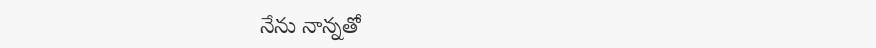నేను నాన్నతో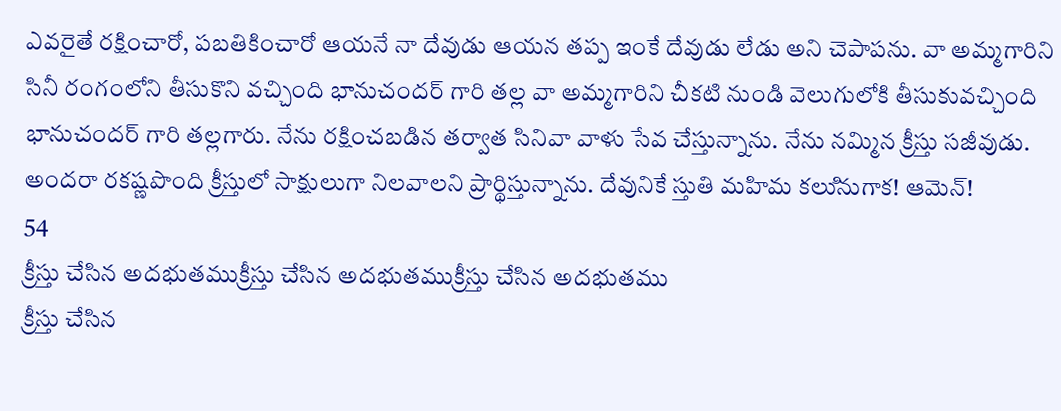ఎవరైతే రక్షించారో, పబతికించారో ఆయనే నా దేవుడు ఆయన తప్ప ఇంకే దేవుడు లేడు అని చెపాపను. వా అమ్మగారిని సినీ రంగంలోని తీసుకొని వచ్చింది భానుచందర్ గారి తల్ల వా అమ్మగారిని చీకటి నుండి వెలుగులోకి తీసుకువచ్చింది భానుచందర్ గారి తల్లగారు. నేను రక్షించబడిన తర్వాత సినివా వాళు సేవ చేస్తున్నాను. నేను నమ్మిన క్రీస్తు సజీవుడు. అందరా రకష్ణపొంది క్రీస్తులో సాక్షులుగా నిలవాలని ప్రార్థిస్తున్నాను. దేవునికే స్తుతి మహిమ కలుినుగాక! ఆమెన్!
54
క్రీస్తు చేసిన అదభుతముక్రీస్తు చేసిన అదభుతముక్రీస్తు చేసిన అదభుతము
క్రీస్తు చేసిన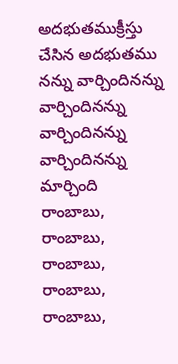అదభుతముక్రీస్తు చేసిన అదభుతము
నన్ను వార్చిందినన్ను వార్చిందినన్ను వార్చిందినన్ను వార్చిందినన్ను మార్చింది
రాంబాబు, రాంబాబు, రాంబాబు, రాంబాబు, రాంబాబు,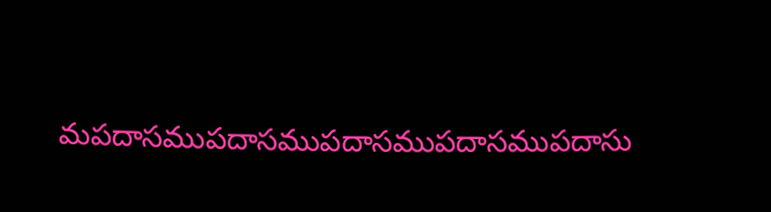మపదాసముపదాసముపదాసముపదాసముపదాసు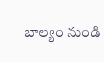బాల్యం నుండి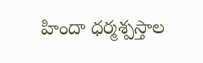హిందా ధర్మశ్పస్తాల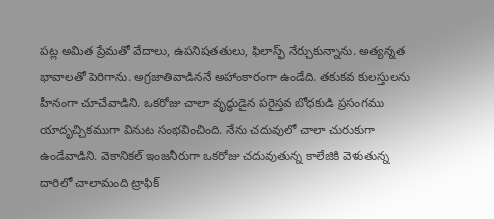పట్ల అమిత ప్రేమతో వేదాలు, ఉపనిషతతులు, ఫిలాస్ఫ్ నేర్చుకున్నాను. అత్యన్నత భావాలతో పెరిగాను. అగ్రజాతివాడిననే అహాంకారంగా ఉండేది. తకుకవ కులస్తులను హీనంగా చూచేవాడిని. ఒకరోజు చాలా వృద్ధుడైన పరైస్తవ బోధకుడి ప్రసంగము యాదృచ్చికముగా వినుట సంభవించింది. నేను చదువులో చాలా చురుకుగా ఉండేవాడిని. వెకానికల్ ఇంజనీరుగా ఒకరోజు చదువుతున్న కాలేజికి వెళుతున్న దారిలో చాలామంది ట్రాఫిక్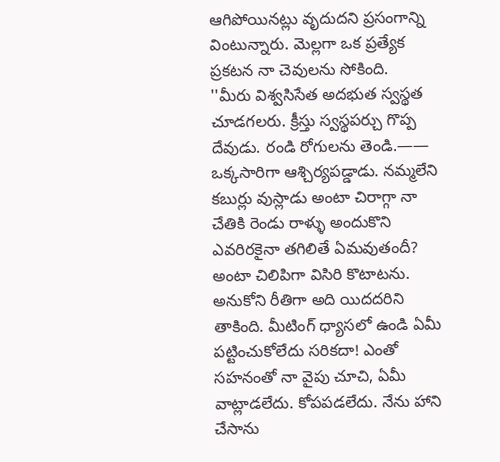ఆగిపోయినట్లు వృదుదని ప్రసంగాన్ని వింటున్నారు. మెల్లగా ఒక ప్రత్యేక ప్రకటన నా చెవులను సోకింది.
''మీరు విశ్వసిసేత అదభుత స్వస్థత చూడగలరు. క్రీస్తు స్వస్థపర్చు గొప్ప దేవుడు. రండి రోగులను తెండి.—— ఒక్కసారిగా ఆశ్చిర్యపడ్డాడు. నమ్మలేని కబుర్లు వుస్లాడు అంటా చిరాగ్గా నా చేతికి రెండు రాళ్ళు అందుకొని ఎవరిరకైనా తగిలితే ఏమవుతందీ? అంటా చిలిపిగా విసిరి కొటాటను. అనుకోని రీతిగా అది యిదదరిని తాకింది. మీటింగ్ ధ్యాసలో ఉండి ఏమీ పట్టించుకోలేదు సరికదా! ఎంతో సహనంతో నా వైపు చూచి, ఏమీ వాట్లాడలేదు. కోపపడలేదు. నేను హాని చేసాను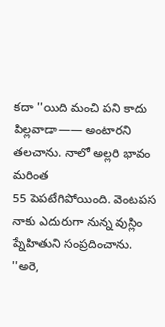కదా ''యిది మంచి పని కాదు పిల్లవాడా—— అంటారని తలచాను. నాలో అల్లరి భావం మరింత
55 పెపటేగిపోయింది. వెంటపస నాకు ఎదురుగా నున్న వుస్లిం ప్నేహితుని సంప్రదించాను.
''అరె,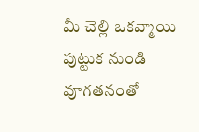మీ చెల్లి ఒకవ్మాయి పుట్టుక నుండి వూగతనంతో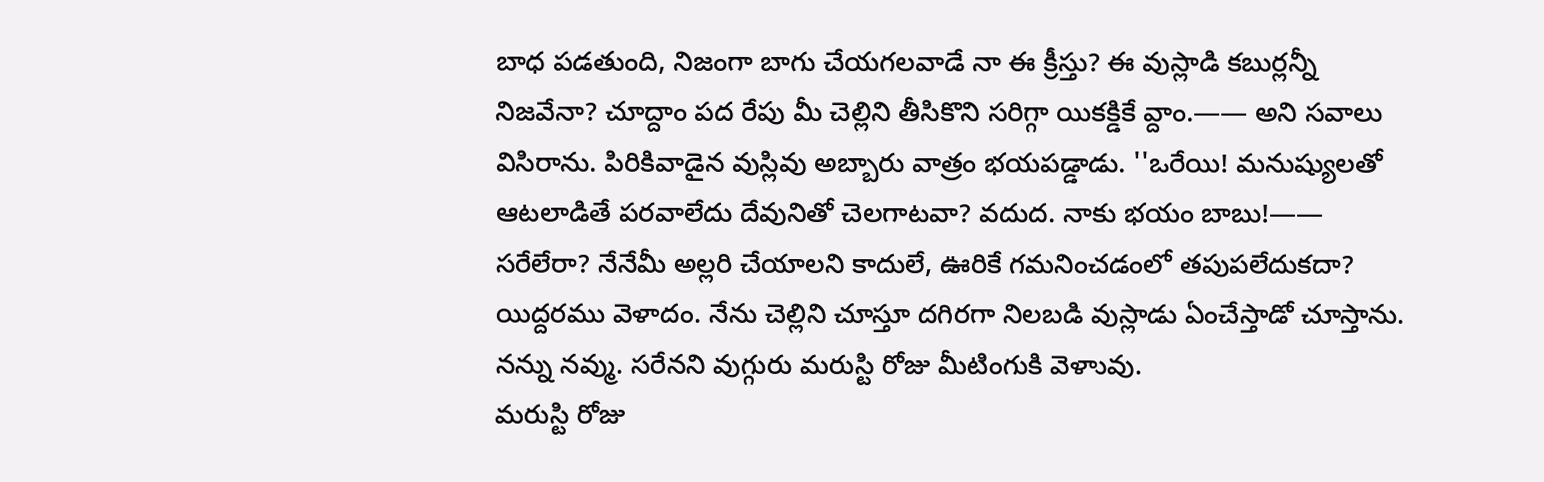బాధ పడతుంది, నిజంగా బాగు చేయగలవాడే నా ఈ క్రీస్తు? ఈ వుస్లాడి కబుర్లన్నీ నిజవేనా? చూద్దాం పద రేపు మీ చెల్లిని తీసికొని సరిగ్గా యికక్డికే వ్దాం.—— అని సవాలు విసిరాను. పిరికివాడైన వుస్లివు అబ్బారు వాత్రం భయపడ్డాడు. ''ఒరేయి! మనుష్యులతో ఆటలాడితే పరవాలేదు దేవునితో చెలగాటవా? వదుద. నాకు భయం బాబు!—— సరేలేరా? నేనేమీ అల్లరి చేయాలని కాదులే, ఊరికే గమనించడంలో తపుపలేదుకదా? యిద్దరము వెళాదం. నేను చెల్లిని చూస్తూ దగిరగా నిలబడి వుస్లాడు ఏంచేస్తాడో చూస్తాను. నన్ను నవ్ము. సరేనని వుగ్గురు మరుస్టి రోజు మీటింగుకి వెళాువు.
మరుస్టి రోజు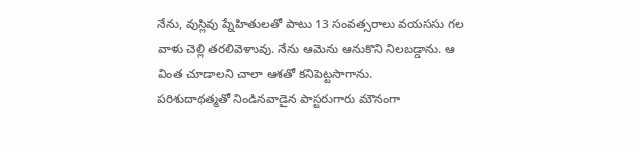నేను, వుస్లివు ప్నేహితులతో పాటు 13 సంవత్సరాలు వయససు గల వాళు చెల్లి తరలివెళాువు. నేను ఆమెను ఆనుకొని నిలబడ్డాను. ఆ వింత చూడాలని చాలా ఆశతో కనిపెట్టసాగాను.
పరిశుదాథత్మతో నిండినవాడైన పాస్టరుగారు మౌనంగా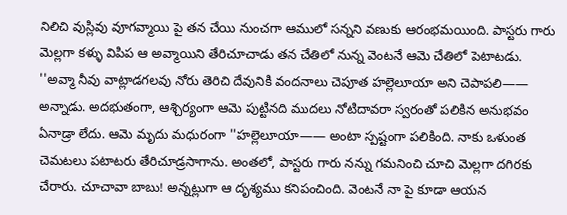నిలిచి వుస్లివు వూగవ్మాయి పై తన చేయి నుంచగా ఆములో సన్నని వణుకు ఆరంభమయింది. పాస్టరు గారు మెల్లగా కళ్ళు విపిప ఆ అవ్మాయిని తేరిచూచాడు తన చేతిలో నున్న వెంటనే ఆమె చేతిలో పెటాటడు.
''అవ్మా నీవు వాట్లాడగలవు నోరు తెరిచి దేవునికి వందనాలు చెపూత హల్లెలూయా అని చెపాపలి—— అన్నాడు. అదభుతంగా, ఆశ్చిర్యంగా ఆమె పుట్టినది ముదలు నోటిదావరా స్వరంతో పలికిన అనుభవం ఏనాడ్రా లేదు. ఆమె మృదు మధురంగా ''హల్లెలూయా—— అంటా స్పష్టంగా పలికింది. నాకు ఒళుంత చెమటలు పటాటరు తేరిచూడ్రసాగాను. అంతలో, పాస్టరు గారు నన్ను గమనించి చూచి మెల్లగా దగిరకు చేరారు. చూచావా బాబు! అన్నట్లుగా ఆ దృశ్యము కనిపంచింది. వెంటనే నా పై కూడా ఆయన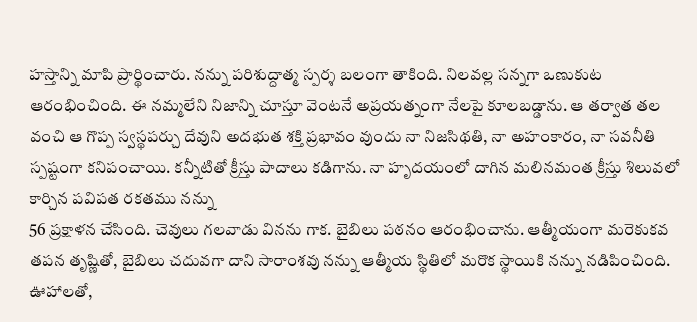హస్తాన్ని మాపి ప్రార్థించారు. నన్ను పరిశుద్దాత్మ స్పర్శ బలంగా తాకింది. నిలవల్ల సన్నగా ఒణుకుట ఆరంభించింది. ఈ నమ్మలేని నిజాన్ని చూస్తూ వెంటనే అప్రయత్నంగా నేలపై కూలబడ్డాను. ఆ తర్వాత తల వంచి ఆ గొప్ప స్వస్థపర్చు దేవుని అదభుత శక్తి ప్రభావం వుందు నా నిజసిథతి, నా అహంకారం, నా సవనీతి స్పష్టంగా కనిపంచాయి. కన్నీటితో క్రీస్తు పాదాలు కడిగాను. నా హృదయంలో దాగిన మలినమంత క్రీస్తు శిలువలో కార్చిన పవిపత రకతము నన్ను
56 ప్రక్షాళన చేసింది. చెవులు గలవాడు వినను గాక. బైబిలు పఠనం ఆరంభించాను. ఆత్మీయంగా మరెకుకవ తపన తృష్ణితో, బైబిలు చదువగా దాని సారాంశవు నన్ను ఆత్మీయ స్థితిలో మరొక స్థాయికి నన్ను నడిపించింది. ఊహాలతో,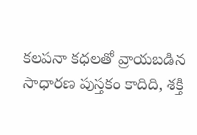కలపనా కధలతో వ్రాయబడిన సాధారణ పుస్తకం కాదిది, శక్తి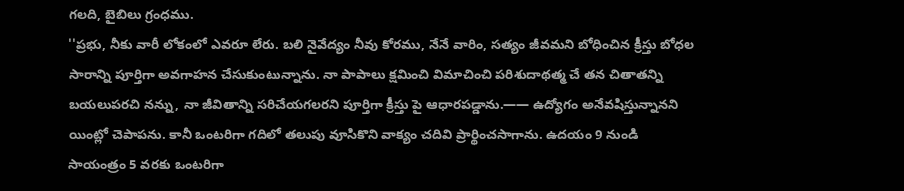గలది, బైబిలు గ్రంధము.
''ప్రభు, నీకు వారీ లోకంలో ఎవరూ లేరు. బలి నైవేద్యం నీవు కోరము, నేనే వారిం, సత్యం జీవమని బోధించిన క్రీస్తు బోధల సారాన్ని పూర్తిగా అవగాహన చేసుకుంటున్నాను. నా పాపాలు క్షమించి విమాచించి పరిశుదాథత్మ చే తన చితాతన్ని బయలుపరచి నన్ను, నా జీవితాన్ని సరిచేయగలరని పూర్తిగా క్రీస్తు పై ఆధారపడ్డాను.—— ఉద్యోగం అనేవషిస్తున్నానని యింట్లో చెపాపను. కానీ ఒంటరిగా గదిలో తలుపు వూసికొని వాక్యం చదివి ప్రార్థించసాగాను. ఉదయం 9 నుండి సాయంత్రం 5 వరకు ఒంటరిగా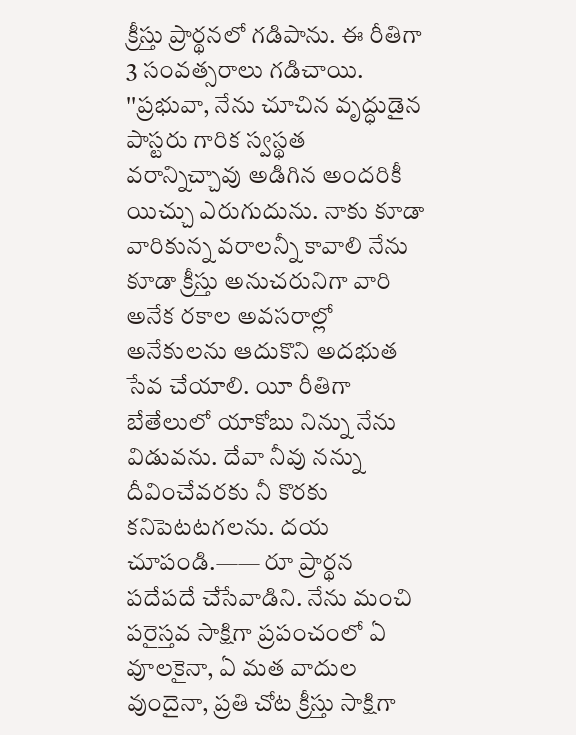క్రీస్తు ప్రార్థనలో గడిపాను. ఈ రీతిగా 3 సంవత్సరాలు గడిచాయి. ''ప్రభువా, నేను చూచిన వృద్ధుడైన పాస్టరు గారిక స్వస్థత వరాన్నిచ్చావు అడిగిన అందరికీ యిచ్చు ఎరుగుదును. నాకు కూడా వారికున్న వరాలన్నీ కావాలి నేను కూడా క్రీస్తు అనుచరునిగా వారి అనేక రకాల అవసరాల్లో అనేకులను ఆదుకొని అదభుత సేవ చేయాలి. యీ రీతిగా బేతేలులో యాకోబు నిన్ను నేను విడువను. దేవా నీవు నన్ను దీవించేవరకు నీ కొరకు కనిపెటటగలను. దయ చూపండి.—— రూ ప్రార్థన పదేపదే చేసేవాడిని. నేను మంచి పరైస్తవ సాక్షిగా ప్రపంచంలో ఏ వూలకైనా, ఏ మత వాదుల వుందైనా, ప్రతి చోట క్రీస్తు సాక్షిగా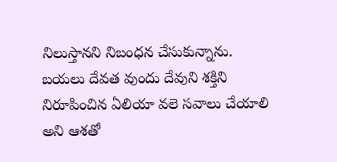నిలుస్తానని నిబంధన చేసుకున్నాను. బయలు దేవత వుందు దేవుని శక్తిని నిరూపించిన ఏలియా వలె సవాలు చేయాలి అని ఆశతో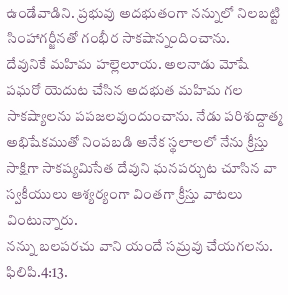ఉండేవాడిని. ప్రభువు అదభుతంగా నన్నులో నిలబట్టి సింహాగర్జీనతో గంభీర సాకషాన్నందించాను.
దేవునికే మహిమ హల్లెలూయ. అలనాడు మోషే పఘరో యెదుట చేసిన అదభుత మహిమ గల సాకష్యాలను పపజలవుందుంచాను. నేడు పరిశుద్దాత్మ అభిషేకముతో నింపబడి అనేక స్థలాలలో నేను క్రీస్తు సాక్షిగా సాకష్యమిసేత దేవుని ఘనపర్చుట చూసిన వా స్వకీయులు ఆశ్యర్యంగా వింతగా క్రీస్తు వాటలు వింటున్నారు.
నన్ను బలపరచు వాని యందే సమ్రవు చేయగలను. ఫిలిపి.4:13.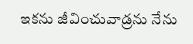ఇకను జీవించువాడ్రను నేను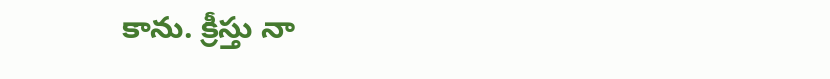కాను. క్రీస్తు నా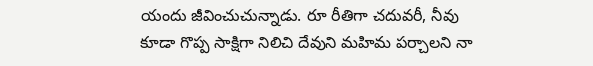యందు జీవించుచున్నాడు. రూ రీతిగా చదువరీ, నీవు కూడా గొప్ప సాక్షిగా నిలిచి దేవుని మహిమ పర్చాలని నా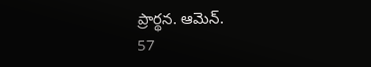ప్రార్థన. ఆమెన్.
57